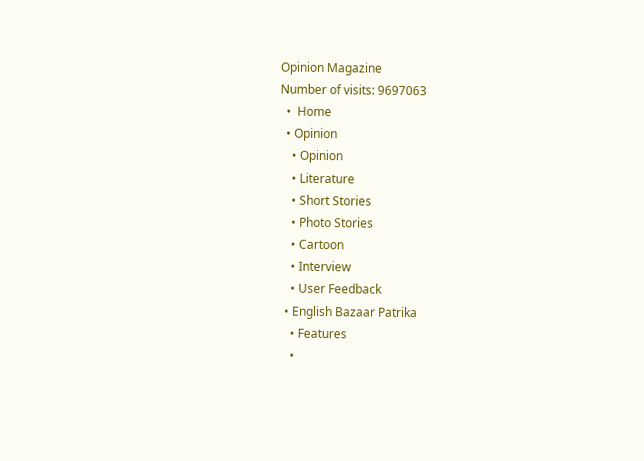Opinion Magazine
Number of visits: 9697063
  •  Home
  • Opinion
    • Opinion
    • Literature
    • Short Stories
    • Photo Stories
    • Cartoon
    • Interview
    • User Feedback
  • English Bazaar Patrika
    • Features
    •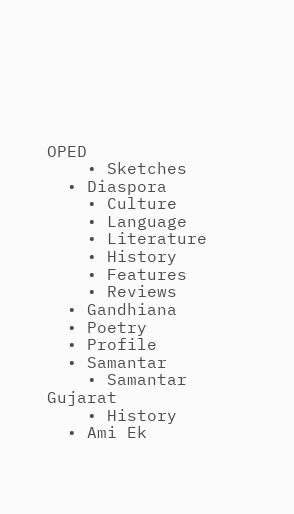OPED
    • Sketches
  • Diaspora
    • Culture
    • Language
    • Literature
    • History
    • Features
    • Reviews
  • Gandhiana
  • Poetry
  • Profile
  • Samantar
    • Samantar Gujarat
    • History
  • Ami Ek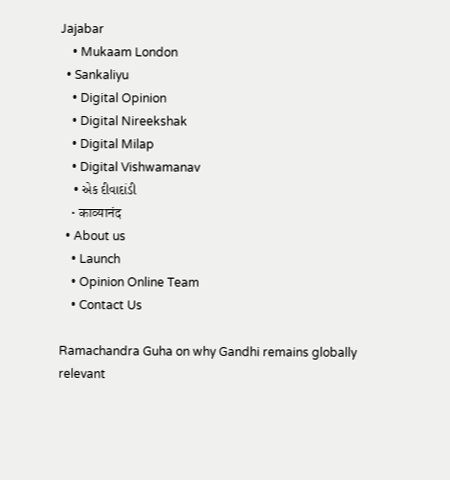Jajabar
    • Mukaam London
  • Sankaliyu
    • Digital Opinion
    • Digital Nireekshak
    • Digital Milap
    • Digital Vishwamanav
    • એક દીવાદાંડી
    • काव्यानंद
  • About us
    • Launch
    • Opinion Online Team
    • Contact Us

Ramachandra Guha on why Gandhi remains globally relevant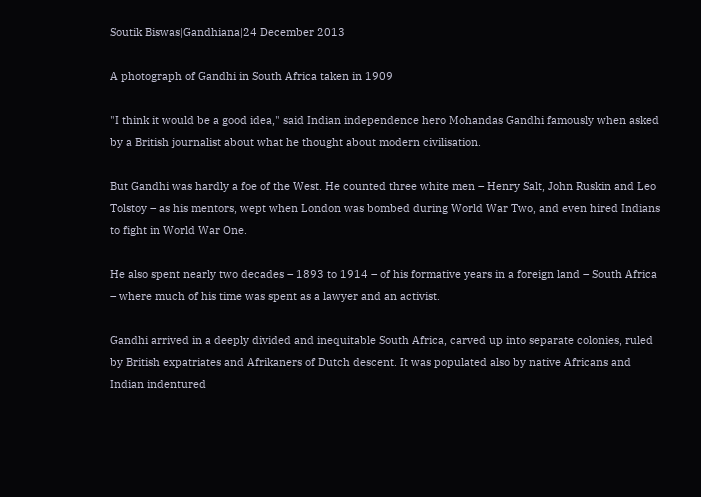Soutik Biswas|Gandhiana|24 December 2013

A photograph of Gandhi in South Africa taken in 1909

"I think it would be a good idea," said Indian independence hero Mohandas Gandhi famously when asked by a British journalist about what he thought about modern civilisation.

But Gandhi was hardly a foe of the West. He counted three white men – Henry Salt, John Ruskin and Leo Tolstoy – as his mentors, wept when London was bombed during World War Two, and even hired Indians to fight in World War One.

He also spent nearly two decades – 1893 to 1914 – of his formative years in a foreign land – South Africa – where much of his time was spent as a lawyer and an activist.

Gandhi arrived in a deeply divided and inequitable South Africa, carved up into separate colonies, ruled by British expatriates and Afrikaners of Dutch descent. It was populated also by native Africans and Indian indentured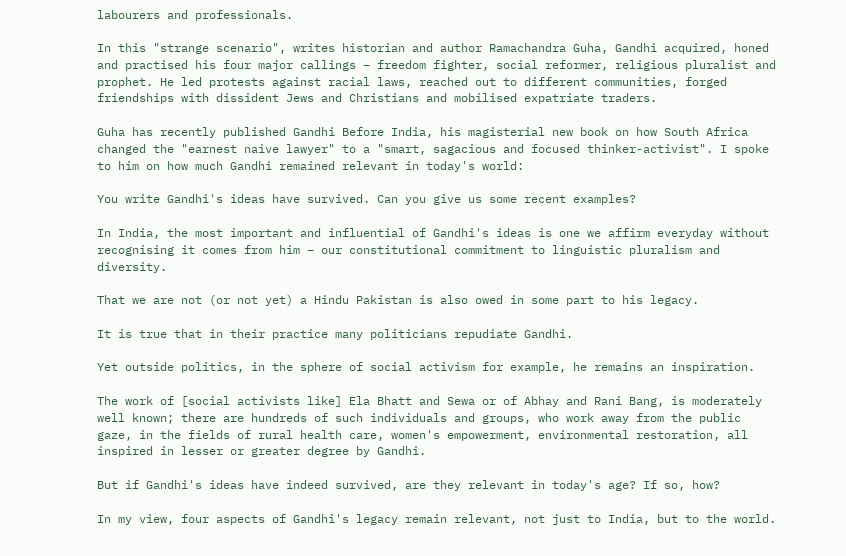labourers and professionals.

In this "strange scenario", writes historian and author Ramachandra Guha, Gandhi acquired, honed and practised his four major callings – freedom fighter, social reformer, religious pluralist and prophet. He led protests against racial laws, reached out to different communities, forged friendships with dissident Jews and Christians and mobilised expatriate traders.

Guha has recently published Gandhi Before India, his magisterial new book on how South Africa changed the "earnest naive lawyer" to a "smart, sagacious and focused thinker-activist". I spoke to him on how much Gandhi remained relevant in today's world:

You write Gandhi's ideas have survived. Can you give us some recent examples?

In India, the most important and influential of Gandhi's ideas is one we affirm everyday without recognising it comes from him – our constitutional commitment to linguistic pluralism and diversity.

That we are not (or not yet) a Hindu Pakistan is also owed in some part to his legacy.

It is true that in their practice many politicians repudiate Gandhi.

Yet outside politics, in the sphere of social activism for example, he remains an inspiration.

The work of [social activists like] Ela Bhatt and Sewa or of Abhay and Rani Bang, is moderately well known; there are hundreds of such individuals and groups, who work away from the public gaze, in the fields of rural health care, women's empowerment, environmental restoration, all inspired in lesser or greater degree by Gandhi.

But if Gandhi's ideas have indeed survived, are they relevant in today's age? If so, how?

In my view, four aspects of Gandhi's legacy remain relevant, not just to India, but to the world.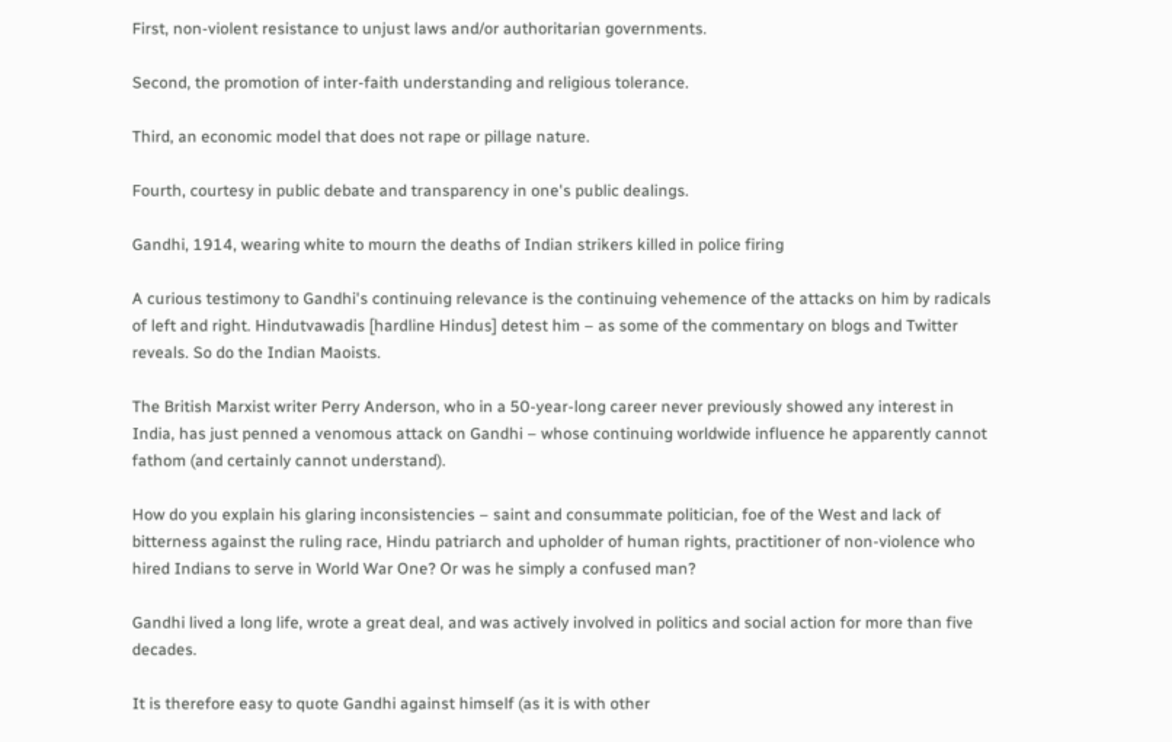First, non-violent resistance to unjust laws and/or authoritarian governments.

Second, the promotion of inter-faith understanding and religious tolerance.

Third, an economic model that does not rape or pillage nature.

Fourth, courtesy in public debate and transparency in one's public dealings.

Gandhi, 1914, wearing white to mourn the deaths of Indian strikers killed in police firing

A curious testimony to Gandhi's continuing relevance is the continuing vehemence of the attacks on him by radicals of left and right. Hindutvawadis [hardline Hindus] detest him – as some of the commentary on blogs and Twitter reveals. So do the Indian Maoists.

The British Marxist writer Perry Anderson, who in a 50-year-long career never previously showed any interest in India, has just penned a venomous attack on Gandhi – whose continuing worldwide influence he apparently cannot fathom (and certainly cannot understand).

How do you explain his glaring inconsistencies – saint and consummate politician, foe of the West and lack of bitterness against the ruling race, Hindu patriarch and upholder of human rights, practitioner of non-violence who hired Indians to serve in World War One? Or was he simply a confused man?

Gandhi lived a long life, wrote a great deal, and was actively involved in politics and social action for more than five decades.

It is therefore easy to quote Gandhi against himself (as it is with other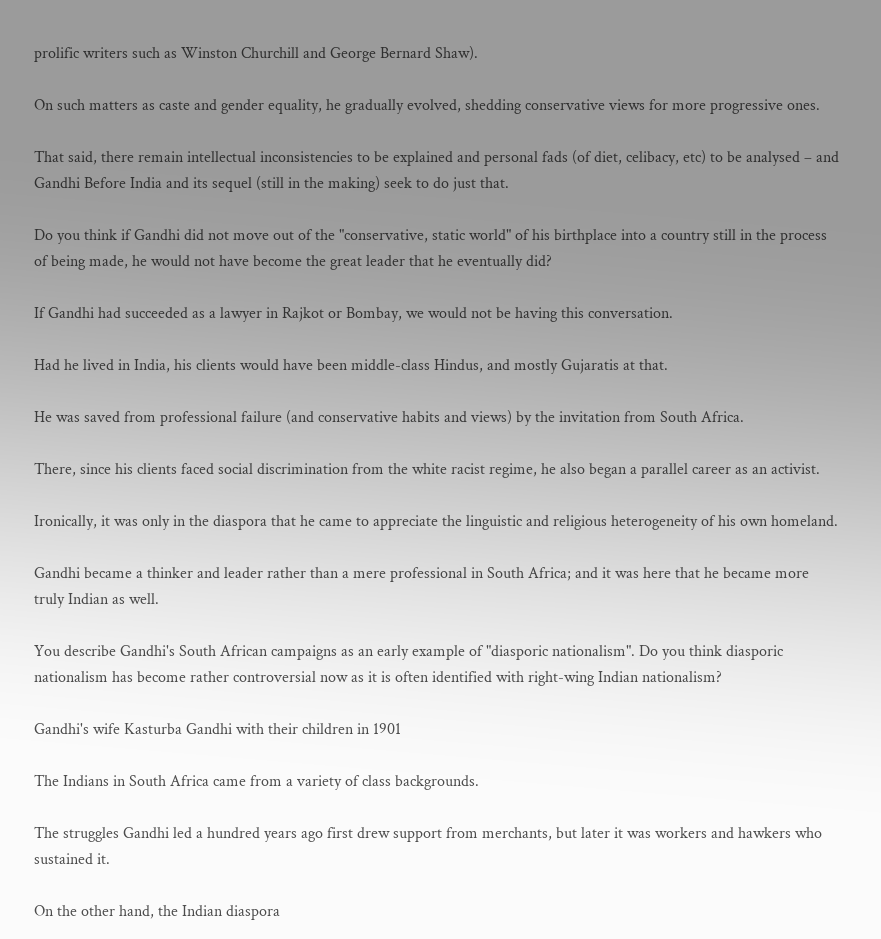prolific writers such as Winston Churchill and George Bernard Shaw).

On such matters as caste and gender equality, he gradually evolved, shedding conservative views for more progressive ones.

That said, there remain intellectual inconsistencies to be explained and personal fads (of diet, celibacy, etc) to be analysed – and Gandhi Before India and its sequel (still in the making) seek to do just that.

Do you think if Gandhi did not move out of the "conservative, static world" of his birthplace into a country still in the process of being made, he would not have become the great leader that he eventually did?

If Gandhi had succeeded as a lawyer in Rajkot or Bombay, we would not be having this conversation.

Had he lived in India, his clients would have been middle-class Hindus, and mostly Gujaratis at that.

He was saved from professional failure (and conservative habits and views) by the invitation from South Africa.

There, since his clients faced social discrimination from the white racist regime, he also began a parallel career as an activist.

Ironically, it was only in the diaspora that he came to appreciate the linguistic and religious heterogeneity of his own homeland.

Gandhi became a thinker and leader rather than a mere professional in South Africa; and it was here that he became more truly Indian as well.

You describe Gandhi's South African campaigns as an early example of "diasporic nationalism". Do you think diasporic nationalism has become rather controversial now as it is often identified with right-wing Indian nationalism?

Gandhi's wife Kasturba Gandhi with their children in 1901

The Indians in South Africa came from a variety of class backgrounds.

The struggles Gandhi led a hundred years ago first drew support from merchants, but later it was workers and hawkers who sustained it.

On the other hand, the Indian diaspora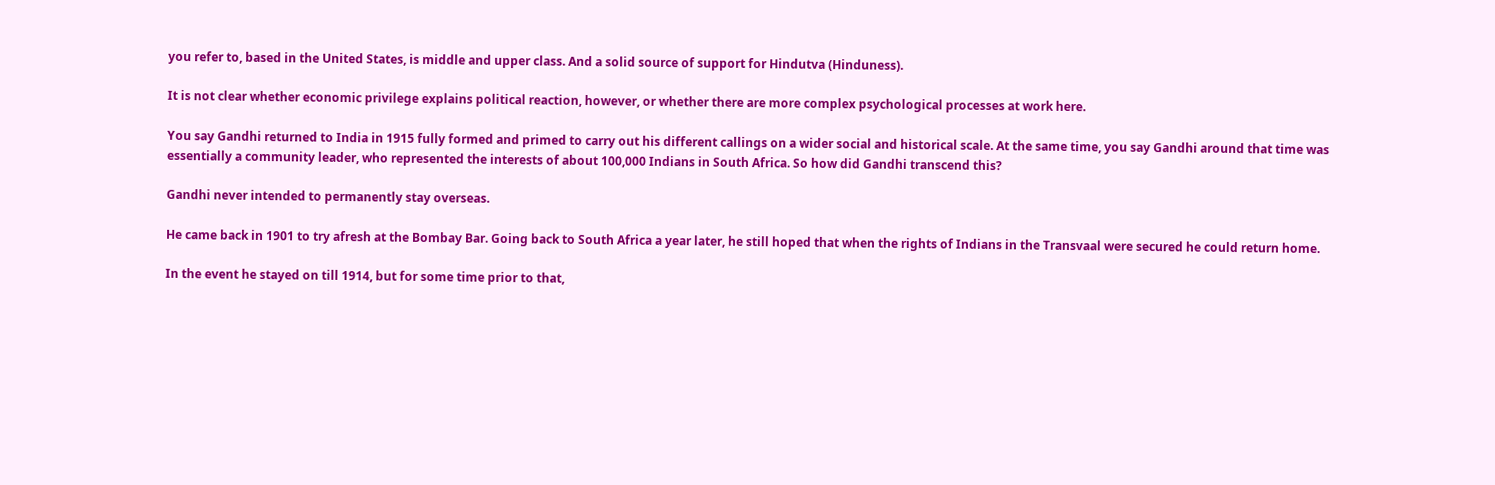you refer to, based in the United States, is middle and upper class. And a solid source of support for Hindutva (Hinduness).

It is not clear whether economic privilege explains political reaction, however, or whether there are more complex psychological processes at work here.

You say Gandhi returned to India in 1915 fully formed and primed to carry out his different callings on a wider social and historical scale. At the same time, you say Gandhi around that time was essentially a community leader, who represented the interests of about 100,000 Indians in South Africa. So how did Gandhi transcend this?

Gandhi never intended to permanently stay overseas.

He came back in 1901 to try afresh at the Bombay Bar. Going back to South Africa a year later, he still hoped that when the rights of Indians in the Transvaal were secured he could return home.

In the event he stayed on till 1914, but for some time prior to that,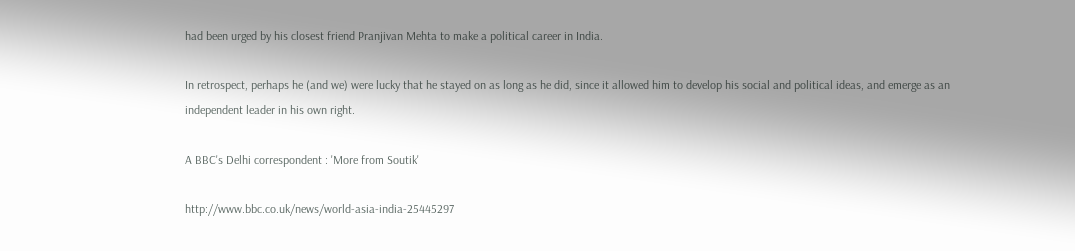had been urged by his closest friend Pranjivan Mehta to make a political career in India.

In retrospect, perhaps he (and we) were lucky that he stayed on as long as he did, since it allowed him to develop his social and political ideas, and emerge as an independent leader in his own right.

A BBC's Delhi correspondent : 'More from Soutik'

http://www.bbc.co.uk/news/world-asia-india-25445297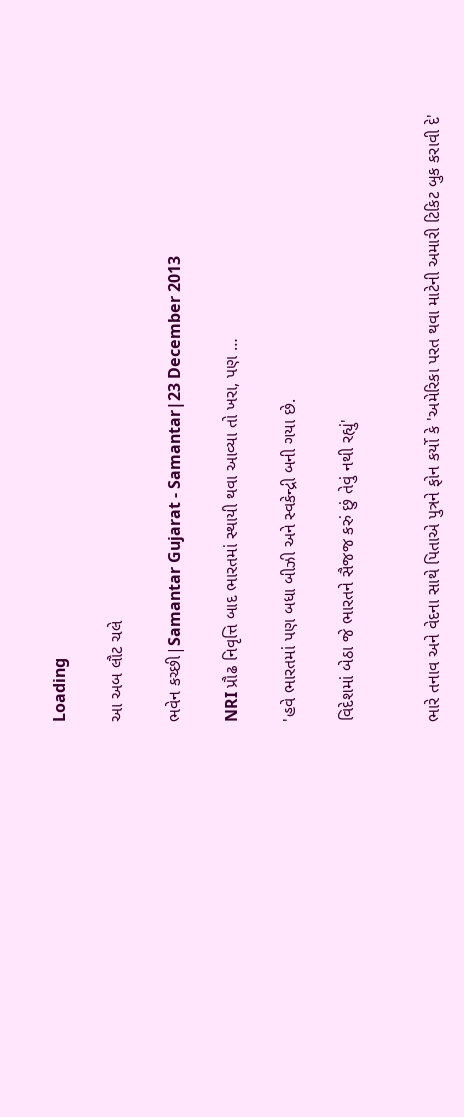Loading

આ અબ લૌટ ચલે

ભવેન કચ્છી|Samantar Gujarat - Samantar|23 December 2013

NRI પ્રૌઢ નિવૃત્તિ બાદ ભારતમાં સ્થાયી થવા આવ્યા તો ખરા, પણ …

'હવે ભારતમાં પણ બધા બીઝી અને સ્વકેન્દ્રી બની ગયા છે.

વિદેશમાં બેઠા જે ભારતને સૈજજ કરું છું તેવું નથી રહ્યું'


ભારે તનાવ અને વેદના સાથે પિતાએ પુત્રને ફોન કર્યો કે 'અમેરિકા પરત થવા માટેની અમારી ટિકિટ બુક કરાવી દે'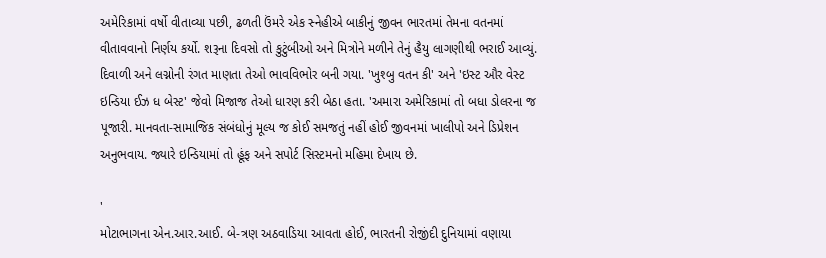અમેરિકામાં વર્ષો વીતાવ્યા પછી, ઢળતી ઉંમરે એક સ્નેહીએ બાકીનું જીવન ભારતમાં તેમના વતનમાં વીતાવવાનો નિર્ણય કર્યો. શરૂના દિવસો તો કુટુંબીઓ અને મિત્રોને મળીને તેનું હૈયુ લાગણીથી ભરાઈ આવ્યું. દિવાળી અને લગ્નોની રંગત માણતા તેઓ ભાવવિભોર બની ગયા. 'ખુશ્બુ વતન કી' અને 'ઇસ્ટ ઔર વેસ્ટ ઇન્ડિયા ઈઝ ધ બેસ્ટ' જેવો મિજાજ તેઓ ધારણ કરી બેઠા હતા. 'અમારા અમેરિકામાં તો બધા ડોલરના જ પૂજારી. માનવતા-સામાજિક સંબંધોનું મૂલ્ય જ કોઈ સમજતું નહીં હોઈ જીવનમાં ખાલીપો અને ડિપ્રેશન અનુભવાય. જ્યારે ઇન્ડિયામાં તો હૂંફ અને સપોર્ટ સિસ્ટમનો મહિમા દેખાય છે.

'
મોટાભાગના એન.આર.આઈ. બે-ત્રણ અઠવાડિયા આવતા હોઈ, ભારતની રોજીંદી દુનિયામાં વણાયા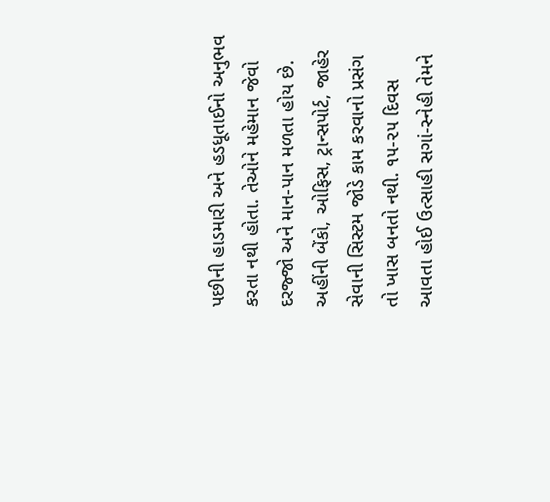પછીની હાડમારી અને હડધૂતાઈનો અનુભવ કરતા નથી હોતા. તેઓને મહેમાન જેવો દરજ્જો અને માન-પાન મળતા હોય છે. અહીંની બેંકો, ઓફિસ, ટ્રાન્સપોર્ટ, જાહેર સેવાની સિસ્ટમ જોડે કામ કરવાનો પ્રસંગ તો ખાસ બનતો નથી. ૧૫-૨૫ દિવસ આવતા હોઈ ઉત્સાહી સગાં-સ્નેહી તેમને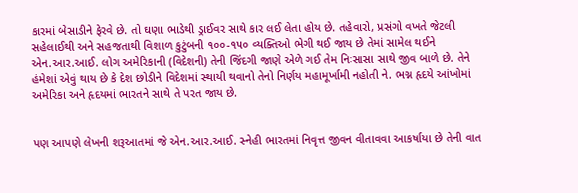કારમાં બેસાડીને ફેરવે છે. તો ઘણા ભાડેથી ડ્રાઈવર સાથે કાર લઈ લેતા હોય છે. તહેવારો, પ્રસંગો વખતે જેટલી સહેલાઈથી અને સહજતાથી વિશાળ કુટુંબની ૧૦૦-૧૫૦ વ્યક્તિઓ ભેગી થઈ જાય છે તેમાં સામેલ થઈને એન.આર.આઈ. લોગ અમેરિકાની (વિદેશની) તેની જિંદગી જાણે એળે ગઈ તેમ નિઃસાસા સાથે જીવ બાળે છે. તેને હંમેશાં એવું થાય છે કે દેશ છોડીને વિદેશમાં સ્થાયી થવાનો તેનો નિર્ણય મહામૂર્ખામી નહોતી ને. ભગ્ન હૃદયે આંખોમાં અમેરિકા અને હૃદયમાં ભારતને સાથે તે પરત જાય છે.


પણ આપણે લેખની શરૂઆતમાં જે એન.આર.આઈ. સ્નેહી ભારતમાં નિવૃત્ત જીવન વીતાવવા આકર્ષાયા છે તેની વાત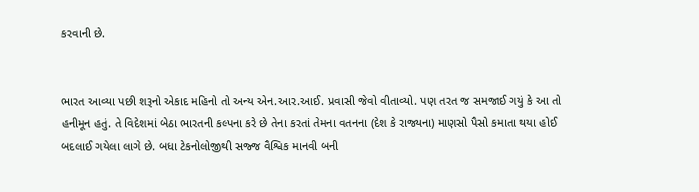કરવાની છે.


ભારત આવ્યા પછી શરૂનો એકાદ મહિનો તો અન્ય એન.આર.આઈ. પ્રવાસી જેવો વીતાવ્યો. પણ તરત જ સમજાઈ ગયું કે આ તો હનીમૂન હતું. તે વિદેશમાં બેઠા ભારતની કલ્પના કરે છે તેના કરતાં તેમના વતનના (દેશ કે રાજ્યના) માણસો પૈસો કમાતા થયા હોઈ બદલાઈ ગયેલા લાગે છે. બધા ટેકનોલોજીથી સજ્જ વૈશ્વિક માનવી બની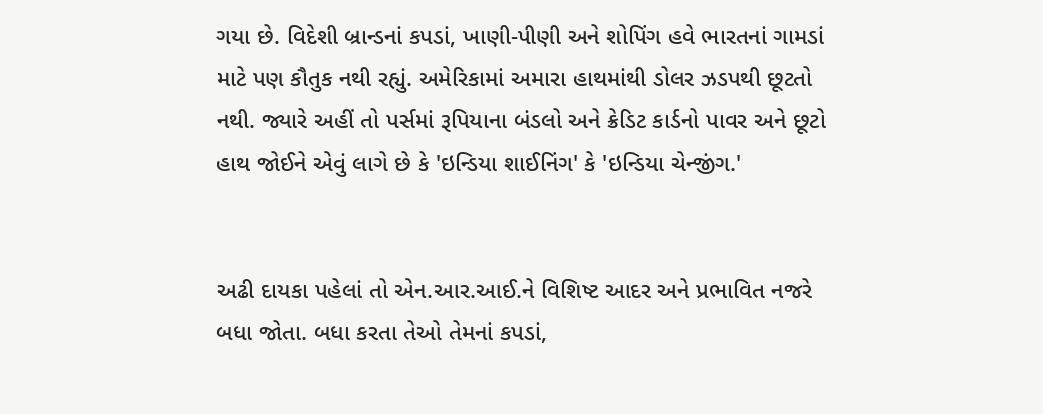ગયા છે. વિદેશી બ્રાન્ડનાં કપડાં, ખાણી-પીણી અને શોપિંગ હવે ભારતનાં ગામડાં માટે પણ કૌતુક નથી રહ્યું. અમેરિકામાં અમારા હાથમાંથી ડોલર ઝડપથી છૂટતો નથી. જ્યારે અહીં તો પર્સમાં રૂપિયાના બંડલો અને ક્રેડિટ કાર્ડનો પાવર અને છૂટો હાથ જોઈને એવું લાગે છે કે 'ઇન્ડિયા શાઈનિંગ' કે 'ઇન્ડિયા ચેન્જીંગ.'


અઢી દાયકા પહેલાં તો એન.આર.આઈ.ને વિશિષ્ટ આદર અને પ્રભાવિત નજરે બધા જોતા. બધા કરતા તેઓ તેમનાં કપડાં,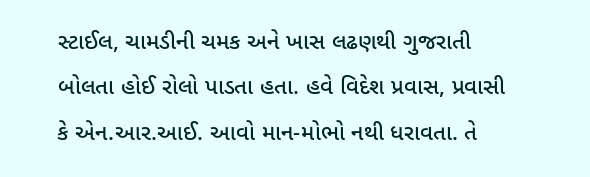સ્ટાઈલ, ચામડીની ચમક અને ખાસ લઢણથી ગુજરાતી બોલતા હોઈ રોલો પાડતા હતા. હવે વિદેશ પ્રવાસ, પ્રવાસી કે એન.આર.આઈ. આવો માન-મોભો નથી ધરાવતા. તે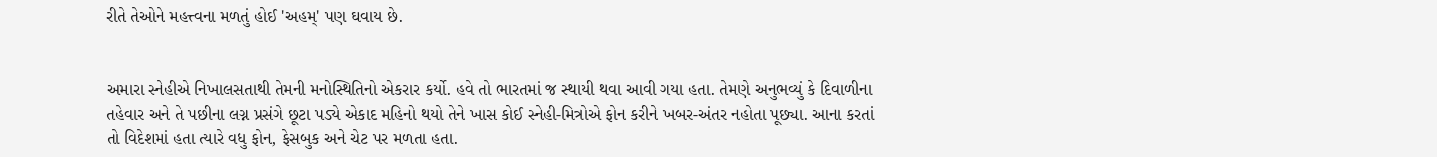રીતે તેઓને મહત્ત્વના મળતું હોઈ 'અહમ્' પણ ઘવાય છે.


અમારા સ્નેહીએ નિખાલસતાથી તેમની મનોસ્થિતિનો એકરાર કર્યો. હવે તો ભારતમાં જ સ્થાયી થવા આવી ગયા હતા. તેમણે અનુભવ્યું કે દિવાળીના તહેવાર અને તે પછીના લગ્ન પ્રસંગે છૂટા પડ્યે એકાદ મહિનો થયો તેને ખાસ કોઈ સ્નેહી-મિત્રોએ ફોન કરીને ખબર-અંતર નહોતા પૂછ્યા. આના કરતાં તો વિદેશમાં હતા ત્યારે વધુ ફોન, ફેસબુક અને ચેટ પર મળતા હતા.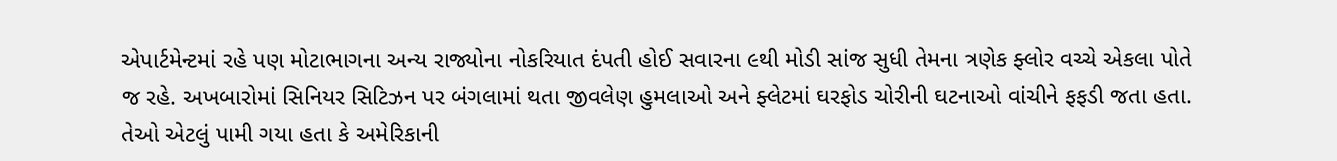એપાર્ટમેન્ટમાં રહે પણ મોટાભાગના અન્ય રાજ્યોના નોકરિયાત દંપતી હોઈ સવારના ૯થી મોડી સાંજ સુધી તેમના ત્રણેક ફ્લોર વચ્ચે એકલા પોતે જ રહે. અખબારોમાં સિનિયર સિટિઝન પર બંગલામાં થતા જીવલેણ હુમલાઓ અને ફ્લેટમાં ઘરફોડ ચોરીની ઘટનાઓ વાંચીને ફફડી જતા હતા. તેઓ એટલું પામી ગયા હતા કે અમેરિકાની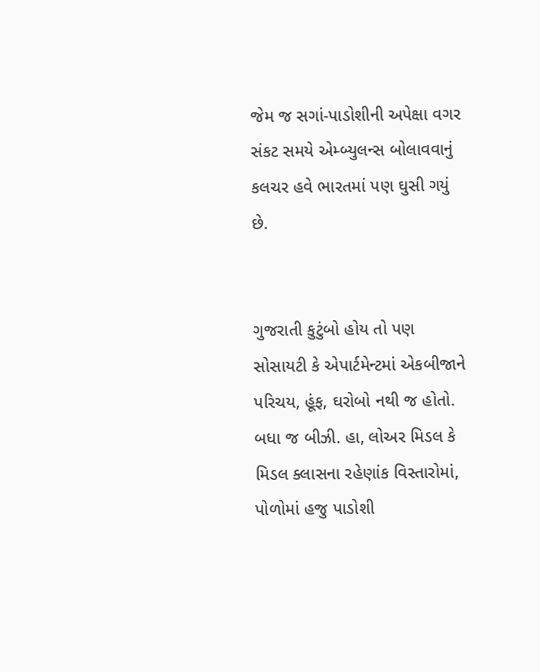જેમ જ સગાં-પાડોશીની અપેક્ષા વગર સંકટ સમયે એમ્બ્યુલન્સ બોલાવવાનું કલચર હવે ભારતમાં પણ ઘુસી ગયું છે.


ગુજરાતી કુટુંબો હોય તો પણ સોસાયટી કે એપાર્ટમેન્ટમાં એકબીજાને પરિચય, હૂંફ, ઘરોબો નથી જ હોતો. બધા જ બીઝી. હા, લોઅર મિડલ કે મિડલ ક્લાસના રહેણાંક વિસ્તારોમાં, પોળોમાં હજુ પાડોશી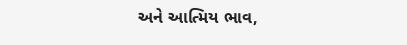અને આત્મિય ભાવ,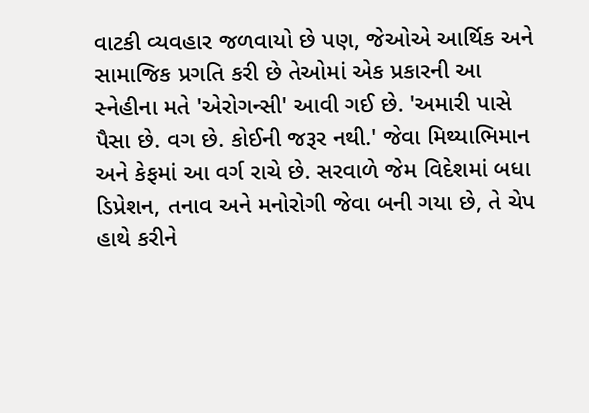વાટકી વ્યવહાર જળવાયો છે પણ, જેઓએ આર્થિક અને સામાજિક પ્રગતિ કરી છે તેઓમાં એક પ્રકારની આ સ્નેહીના મતે 'એરોગન્સી' આવી ગઈ છે. 'અમારી પાસે પૈસા છે. વગ છે. કોઈની જરૂર નથી.' જેવા મિથ્યાભિમાન અને કેફમાં આ વર્ગ રાચે છે. સરવાળે જેમ વિદેશમાં બધા ડિપ્રેશન, તનાવ અને મનોરોગી જેવા બની ગયા છે, તે ચેપ હાથે કરીને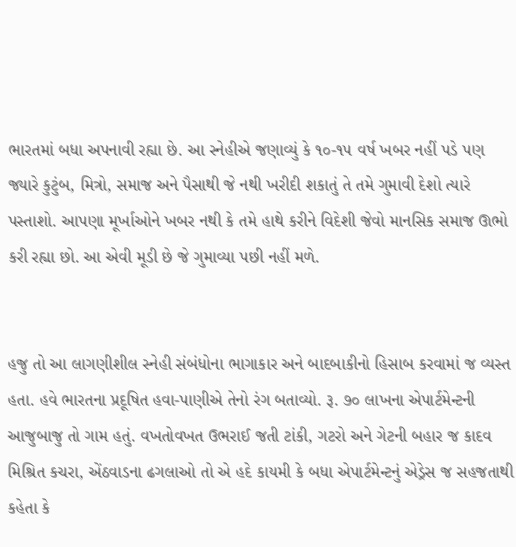ભારતમાં બધા અપનાવી રહ્યા છે. આ સ્નેહીએ જણાવ્યું કે ૧૦-૧૫ વર્ષ ખબર નહીં પડે પણ જ્યારે કુટુંબ, મિત્રો, સમાજ અને પૈસાથી જે નથી ખરીદી શકાતું તે તમે ગુમાવી દેશો ત્યારે પસ્તાશો. આપણા મૂર્ખાઓને ખબર નથી કે તમે હાથે કરીને વિદેશી જેવો માનસિક સમાજ ઊભો કરી રહ્યા છો. આ એવી મૂડી છે જે ગુમાવ્યા પછી નહીં મળે.


હજુ તો આ લાગણીશીલ સ્નેહી સંબંધોના ભાગાકાર અને બાદબાકીનો હિસાબ કરવામાં જ વ્યસ્ત હતા. હવે ભારતના પ્રદૂષિત હવા-પાણીએ તેનો રંગ બતાવ્યો. રૂ. ૭૦ લાખના એપાર્ટમેન્ટની આજુબાજુ તો ગામ હતું. વખતોવખત ઉભરાઈ જતી ટાંકી, ગટરો અને ગેટની બહાર જ કાદવ મિશ્રિત કચરા, એંઠવાડના ઢગલાઓ તો એ હદે કાયમી કે બધા એપાર્ટમેન્ટનું એડ્રેસ જ સહજતાથી કહેતા કે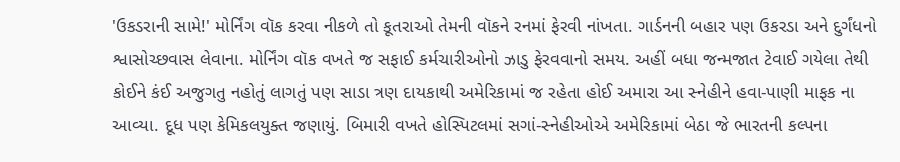'ઉકડરાની સામે!' મોર્નિંગ વૉક કરવા નીકળે તો કૂતરાઓ તેમની વૉકને રનમાં ફેરવી નાંખતા. ગાર્ડનની બહાર પણ ઉકરડા અને દુર્ગંધનો શ્વાસોચ્છવાસ લેવાના. મોર્નિંગ વૉક વખતે જ સફાઈ કર્મચારીઓનો ઝાડુ ફેરવવાનો સમય. અહીં બધા જન્મજાત ટેવાઈ ગયેલા તેથી કોઈને કંઈ અજુગતુ નહોતું લાગતું પણ સાડા ત્રણ દાયકાથી અમેરિકામાં જ રહેતા હોઈ અમારા આ સ્નેહીને હવા-પાણી માફક ના આવ્યા. દૂધ પણ કેમિકલયુક્ત જણાયું. બિમારી વખતે હોસ્પિટલમાં સગાં-સ્નેહીઓએ અમેરિકામાં બેઠા જે ભારતની કલ્પના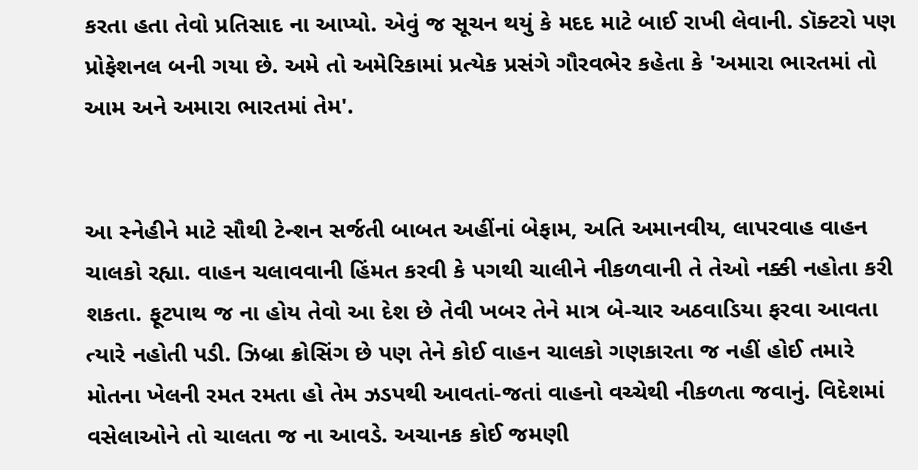કરતા હતા તેવો પ્રતિસાદ ના આપ્યો. એવું જ સૂચન થયું કે મદદ માટે બાઈ રાખી લેવાની. ડૉક્ટરો પણ પ્રોફેશનલ બની ગયા છે. અમે તો અમેરિકામાં પ્રત્યેક પ્રસંગે ગૌરવભેર કહેતા કે 'અમારા ભારતમાં તો આમ અને અમારા ભારતમાં તેમ'.


આ સ્નેહીને માટે સૌથી ટેન્શન સર્જતી બાબત અહીંનાં બેફામ, અતિ અમાનવીય, લાપરવાહ વાહન ચાલકો રહ્યા. વાહન ચલાવવાની હિંમત કરવી કે પગથી ચાલીને નીકળવાની તે તેઓ નક્કી નહોતા કરી શકતા. ફૂટપાથ જ ના હોય તેવો આ દેશ છે તેવી ખબર તેને માત્ર બે-ચાર અઠવાડિયા ફરવા આવતા ત્યારે નહોતી પડી. ઝિબ્રા ક્રોસિંગ છે પણ તેને કોઈ વાહન ચાલકો ગણકારતા જ નહીં હોઈ તમારે મોતના ખેલની રમત રમતા હો તેમ ઝડપથી આવતાં-જતાં વાહનો વચ્ચેથી નીકળતા જવાનું. વિદેશમાં વસેલાઓને તો ચાલતા જ ના આવડે. અચાનક કોઈ જમણી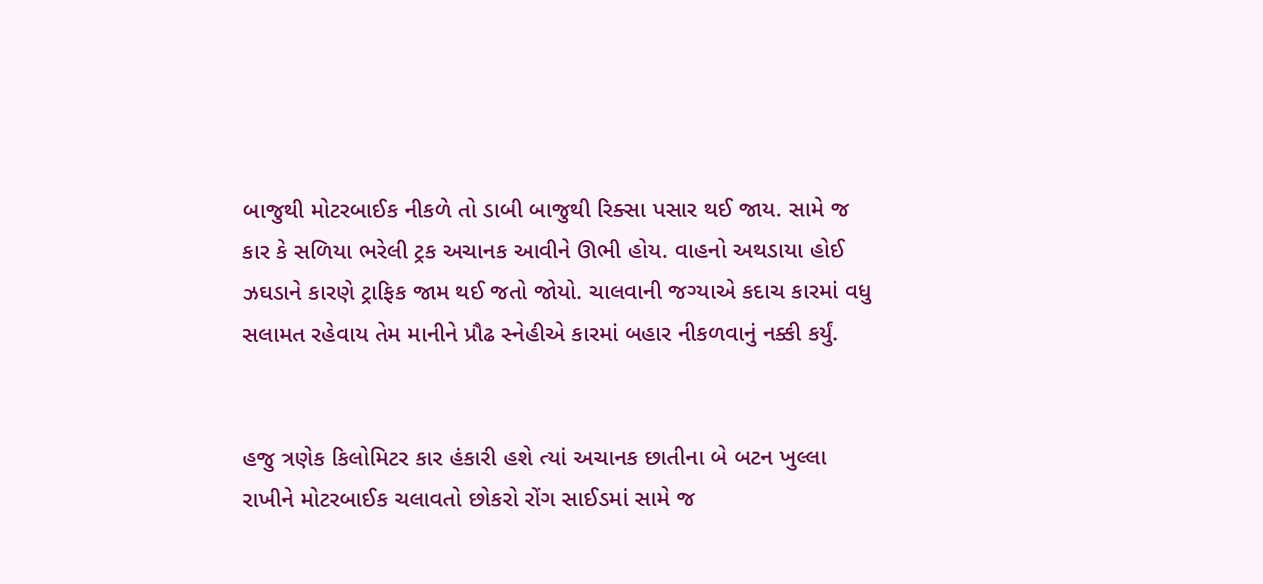બાજુથી મોટરબાઈક નીકળે તો ડાબી બાજુથી રિક્સા પસાર થઈ જાય. સામે જ કાર કે સળિયા ભરેલી ટ્રક અચાનક આવીને ઊભી હોય. વાહનો અથડાયા હોઈ ઝઘડાને કારણે ટ્રાફિક જામ થઈ જતો જોયો. ચાલવાની જગ્યાએ કદાચ કારમાં વધુ સલામત રહેવાય તેમ માનીને પ્રૌઢ સ્નેહીએ કારમાં બહાર નીકળવાનું નક્કી કર્યું.


હજુ ત્રણેક કિલોમિટર કાર હંકારી હશે ત્યાં અચાનક છાતીના બે બટન ખુલ્લા રાખીને મોટરબાઈક ચલાવતો છોકરો રોંગ સાઈડમાં સામે જ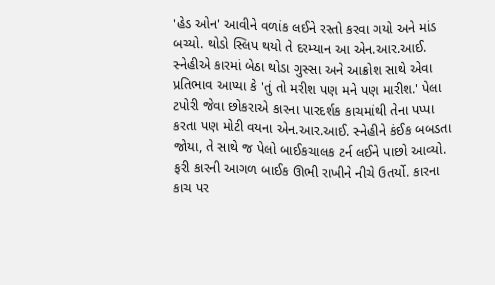'હેડ ઓન' આવીને વળાંક લઈને રસ્તો કરવા ગયો અને માંડ બચ્યો. થોડો સ્લિપ થયો તે દરમ્યાન આ એન.આર.આઈ. સ્નેહીએ કારમાં બેઠા થોડા ગુસ્સા અને આક્રોશ સાથે એવા પ્રતિભાવ આપ્યા કે 'તું તો મરીશ પણ મને પણ મારીશ.' પેલા ટપોરી જેવા છોકરાએ કારના પારદર્શક કાચમાંથી તેના પપ્પા કરતા પણ મોટી વયના એન.આર.આઈ. સ્નેહીને કંઈક બબડતા જોયા, તે સાથે જ પેલો બાઈકચાલક ટર્ન લઈને પાછો આવ્યો. ફરી કારની આગળ બાઈક ઊભી રાખીને નીચે ઉતર્યો. કારના કાચ પર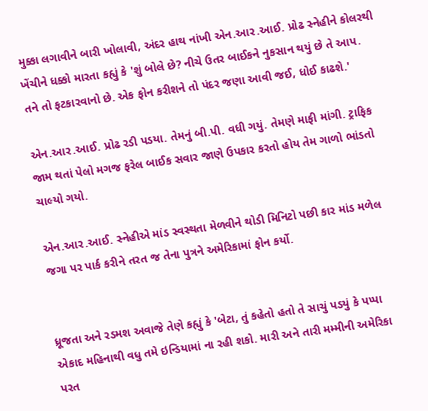મુક્કા લગાવીને બારી ખોલાવી, અંદર હાથ નાંખી એન.આર.આઈ. પ્રોઢ સ્નેહીને કોલરથી ખેંચીને ધક્કો મારતા કહ્યું કે 'શું બોલે છે? નીચે ઉતર બાઈકને નુકસાન થયું છે તે આપ. તને તો ફટકારવાનો છે. એક ફોન કરીશને તો પંદર જણા આવી જઈ, ધોઈ કાઢશે.'

એન.આર.આઈ. પ્રોઢ રડી પડયા. તેમનું બી.પી. વધી ગયું. તેમણે માફી માંગી. ટ્રાફિક જામ થતાં પેલો મગજ ફરેલ બાઈક સવાર જાણે ઉપકાર કરતો હોય તેમ ગાળો ભાંડતો ચાલ્યો ગયો.

એન.આર.આઈ. સ્નેહીએ માંડ સ્વસ્થતા મેળવીને થોડી મિનિટો પછી કાર માંડ મળેલ જગા પર પાર્ક કરીને તરત જ તેના પુત્રને અમેરિકામાં ફોન કર્યો.


ધ્રૂજતા અને રડમશ અવાજે તેણે કહ્યું કે 'બેટા, તું કહેતો હતો તે સાચું પડયું કે પપ્પા એકાદ મહિનાથી વધુ તમે ઇન્ડિયામાં ના રહી શકો. મારી અને તારી મમ્મીની અમેરિકા પરત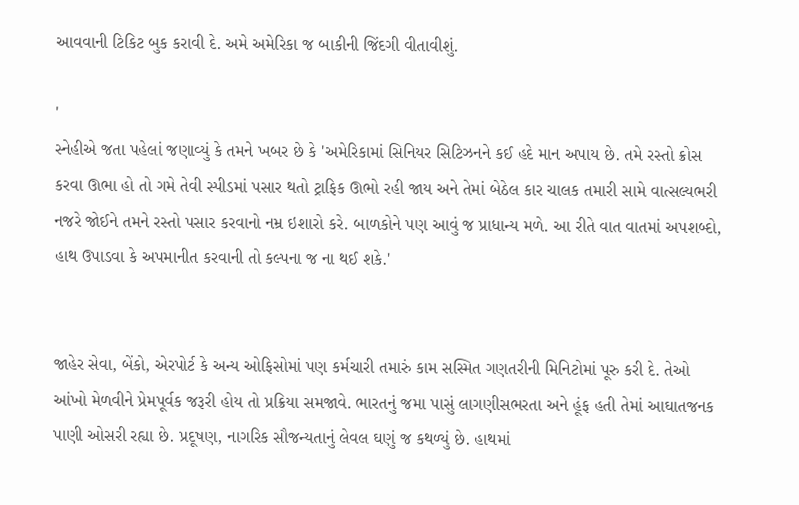આવવાની ટિકિટ બુક કરાવી દે. અમે અમેરિકા જ બાકીની જિંદગી વીતાવીશું.

'
સ્નેહીએ જતા પહેલાં જણાવ્યું કે તમને ખબર છે કે 'અમેરિકામાં સિનિયર સિટિઝનને કઈ હદે માન અપાય છે. તમે રસ્તો ક્રોસ કરવા ઊભા હો તો ગમે તેવી સ્પીડમાં પસાર થતો ટ્રાફિક ઊભો રહી જાય અને તેમાં બેઠેલ કાર ચાલક તમારી સામે વાત્સલ્યભરી નજરે જોઈને તમને રસ્તો પસાર કરવાનો નમ્ર ઇશારો કરે. બાળકોને પણ આવું જ પ્રાધાન્ય મળે. આ રીતે વાત વાતમાં અપશબ્દો, હાથ ઉપાડવા કે અપમાનીત કરવાની તો કલ્પના જ ના થઈ શકે.'


જાહેર સેવા, બેંકો, એરપોર્ટ કે અન્ય ઓફિસોમાં પણ કર્મચારી તમારું કામ સસ્મિત ગણતરીની મિનિટોમાં પૂરુ કરી દે. તેઓ આંખો મેળવીને પ્રેમપૂર્વક જરૂરી હોય તો પ્રક્રિયા સમજાવે. ભારતનું જમા પાસું લાગણીસભરતા અને હૂંફ હતી તેમાં આઘાતજનક પાણી ઓસરી રહ્યા છે. પ્રદૂષણ, નાગરિક સૌજન્યતાનું લેવલ ઘણું જ કથળ્યું છે. હાથમાં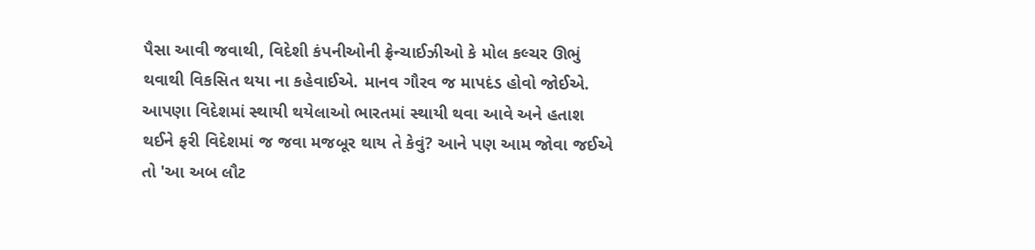પૈસા આવી જવાથી, વિદેશી કંપનીઓની ફ્રેન્ચાઈઝીઓ કે મોલ કલ્ચર ઊભું થવાથી વિકસિત થયા ના કહેવાઈએ. માનવ ગૌરવ જ માપદંડ હોવો જોઈએ.
આપણા વિદેશમાં સ્થાયી થયેલાઓ ભારતમાં સ્થાયી થવા આવે અને હતાશ થઈને ફરી વિદેશમાં જ જવા મજબૂર થાય તે કેવું? આને પણ આમ જોવા જઈએ તો 'આ અબ લૌટ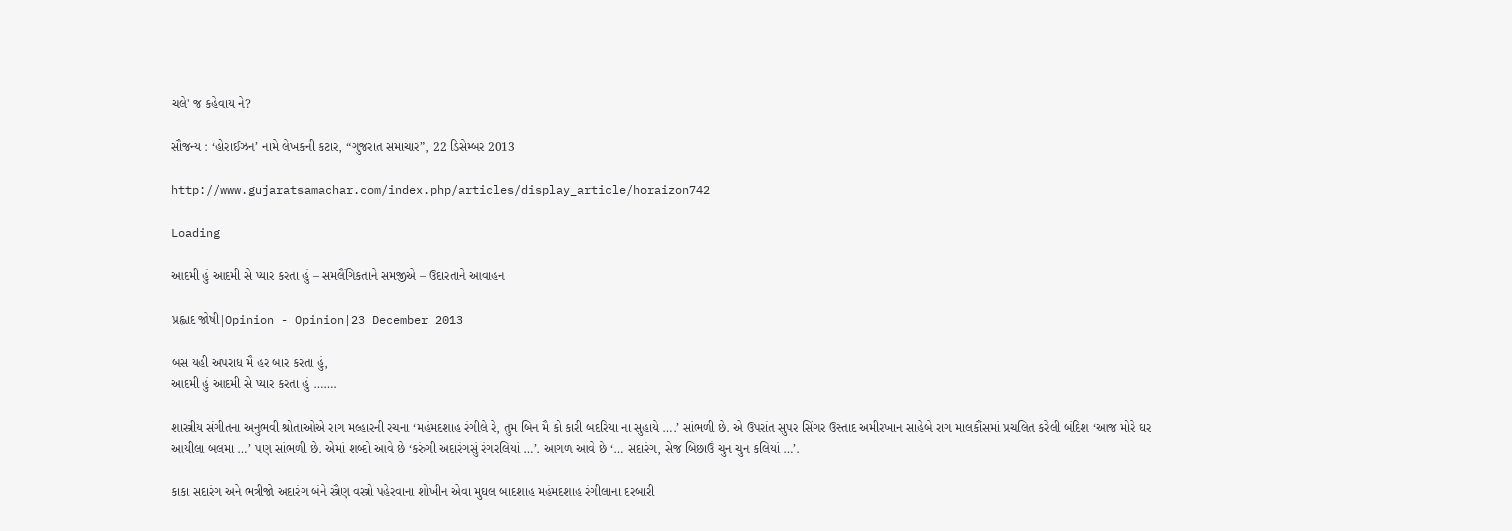ચલે' જ કહેવાય ને?

સૌજન્ય : ‘હોરાઈઝન’ નામે લેખકની કટાર, “ગુજરાત સમાચાર”, 22 ડિસેમ્બર 2013

http://www.gujaratsamachar.com/index.php/articles/display_article/horaizon742

Loading

આદમી હું આદમી સે પ્યાર કરતા હું – સમલૈંગિકતાને સમજીએ – ઉદારતાને આવાહન

પ્રહ્લાદ જોષી|Opinion - Opinion|23 December 2013

બસ યહી અપરાધ મૈ હર બાર કરતા હું,
આદમી હું આદમી સે પ્યાર કરતા હું …….

શાસ્ત્રીય સંગીતના અનુભવી શ્રોતાઓએ રાગ મલ્હારની રચના ‘મહંમદશાહ રંગીલે રે, તુમ બિન મૈ કો કારી બદરિયા ના સુહાયે ….’ સાંભળી છે. એ ઉપરાંત સુપર સિંગર ઉસ્તાદ અમીરખાન સાહેબે રાગ માલકૌંસમાં પ્રચલિત કરેલી બંદિશ ‘આજ મોરે ઘર આયીલા બલમા …’ પણ સાંભળી છે. એમાં શબ્દો આવે છે ‘કરુંગી અદારંગસું રંગરલિયાં …’. આગળ આવે છે ‘… સદારંગ, સેજ બિછાઉં ચુન ચુન કલિયાં …’.

કાકા સદારંગ અને ભત્રીજો અદારંગ બંને સ્ત્રૈણ વસ્ત્રો પહેરવાના શોખીન એવા મુઘલ બાદશાહ મહંમદશાહ રંગીલાના દરબારી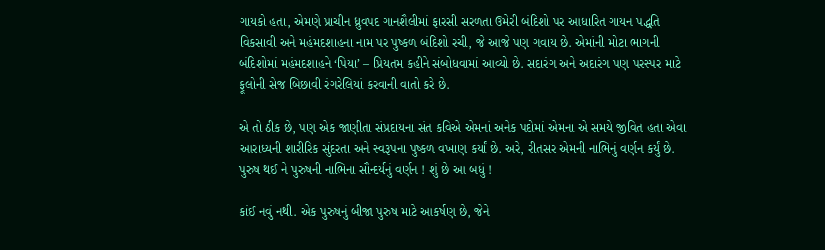ગાયકો હતા, એમણે પ્રાચીન ધ્રુવપદ ગાનશૈલીમાં ફારસી સરળતા ઉમેરી બંદિશો પર આધારિત ગાયન પદ્ધતિ વિકસાવી અને મહંમદશાહના નામ પર પુષ્કળ બંદિશો રચી, જે આજે પણ ગવાય છે. એમાંની મોટા ભાગની બંદિશોમાં મહંમદશાહને ‘પિયા’ – પ્રિયતમ કહીને સંબોધવામાં આવ્યો છે. સદારંગ અને અદારંગ પણ પરસ્પર માટે ફૂલોની સેજ બિછાવી રંગરેલિયાં કરવાની વાતો કરે છે.

એ તો ઠીક છે, પણ એક જાણીતા સંપ્રદાયના સંત કવિએ એમનાં અનેક પદોમાં એમના એ સમયે જીવિત હતા એવા આરાધ્યની શારીરિક સુંદરતા અને સ્વરૂપના પુષ્કળ વખાણ કર્યાં છે. અરે, રીતસર એમની નાભિનું વર્ણન કર્યું છે. પુરુષ થઈ ને પુરુષની નાભિના સૌન્દર્યનું વર્ણન ! શું છે આ બધું !

કાંઈ નવું નથી. એક પુરુષનું બીજા પુરુષ માટે આકર્ષણ છે, જેને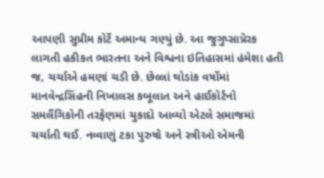આપણી સુપ્રીમ કોર્ટે અમાન્ય ગણ્યું છે. આ જુગુપ્સાપ્રેરક લાગતી હકીકત ભારતના અને વિશ્વના ઇતિહાસમાં હંમેશા હતી જ, ચર્ચાએ હમણાં ચડી છે. છેલ્લાં થોડાંક વર્ષોમાં માનવેન્દ્રસિંહની નિખાલસ કબૂલાત અને હાઈકોર્ટનો સમલૈંગિકોની તરફેણમાં ચુકાદો આવ્યો એટલે સમાજમાં ચર્ચાતી થઈ. નવ્વાણું ટકા પુરુષો અને સ્ત્રીઓ એમની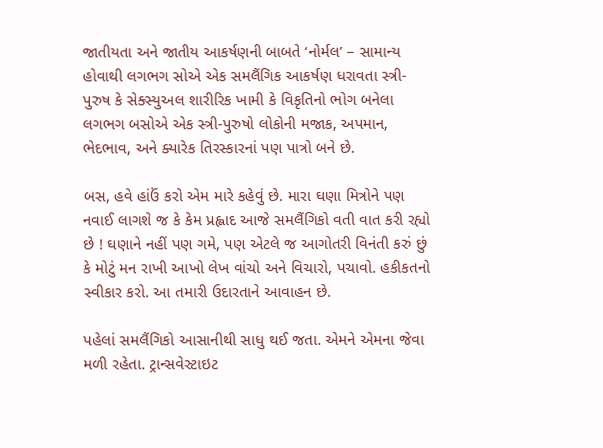જાતીયતા અને જાતીય આકર્ષણની બાબતે ‘નોર્મલ’ – સામાન્ય હોવાથી લગભગ સોએ એક સમલૈંગિક આકર્ષણ ધરાવતા સ્ત્રી-પુરુષ કે સેક્સ્યુઅલ શારીરિક ખામી કે વિકૃતિનો ભોગ બનેલા લગભગ બસોએ એક સ્ત્રી-પુરુષો લોકોની મજાક, અપમાન, ભેદભાવ, અને ક્યારેક તિરસ્કારનાં પણ પાત્રો બને છે.

બસ, હવે હાંઉં કરો એમ મારે કહેવું છે. મારા ઘણા મિત્રોને પણ નવાઈ લાગશે જ કે કેમ પ્રહ્લાદ આજે સમલૈંગિકો વતી વાત કરી રહ્યો છે ! ઘણાને નહીં પણ ગમે, પણ એટલે જ આગોતરી વિનંતી કરું છું કે મોટું મન રાખી આખો લેખ વાંચો અને વિચારો, પચાવો. હકીકતનો સ્વીકાર કરો. આ તમારી ઉદારતાને આવાહન છે.

પહેલાં સમલૈંગિકો આસાનીથી સાધુ થઈ જતા. એમને એમના જેવા મળી રહેતા. ટ્રાન્સવેસ્ટાઇટ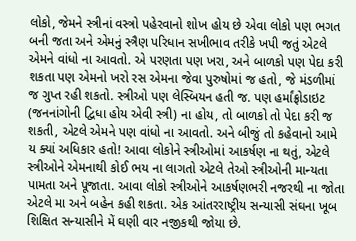લોકો, જેમને સ્ત્રીનાં વસ્ત્રો પહેરવાનો શોખ હોય છે એવા લોકો પણ ભગત બની જતા અને એમનું સ્ત્રૈણ પરિધાન સખીભાવ તરીકે ખપી જતું એટલે એમને વાંધો ના આવતો. એ પરણતા પણ ખરા, અને બાળકો પણ પેદા કરી શકતા પણ એમનો ખરો રસ એમના જેવા પુરુષોમાં જ હતો, જે મંડળીમાં જ ગુપ્ત રહી શકતો. સ્ત્રીઓ પણ લેસ્બિયન હતી જ. પણ હર્માંફ્રોડાઇટ (જનનાંગોની દ્વિધા હોય એવી સ્ત્રી) ના હોય, તો બાળકો તો પેદા કરી જ શકતી, એટલે એમને પણ વાંધો ના આવતો. અને બીજું તો કહેવાનો આમે ય ક્યાં અધિકાર હતો! આવા લોકોને સ્ત્રીઓમાં આકર્ષણ ના થતું, એટલે સ્ત્રીઓને એમનાથી કોઈ ભય ના લાગતો એટલે તેઓ સ્ત્રીઓની માન્યતા પામતા અને પૂજાતા. આવા લોકો સ્ત્રીઓને આકર્ષણભરી નજરથી ના જોતા એટલે મા અને બહેન કહી શકતા. એક આંતરરાષ્ટ્રીય સન્યાસી સંઘના ખૂબ શિક્ષિત સન્યાસીને મેં ઘણી વાર નજીકથી જોયા છે.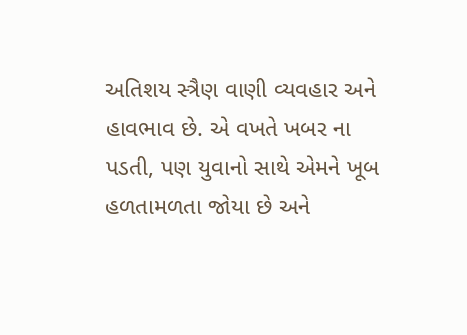અતિશય સ્ત્રૈણ વાણી વ્યવહાર અને હાવભાવ છે. એ વખતે ખબર ના પડતી, પણ યુવાનો સાથે એમને ખૂબ હળતામળતા જોયા છે અને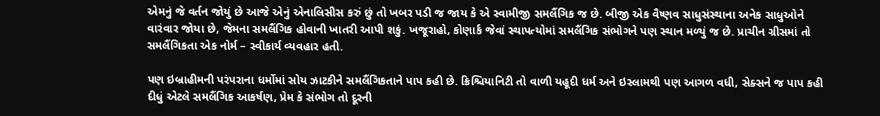એમનું જે વર્તન જોયું છે આજે એનું એનાલિસીસ કરું છું તો ખબર પડી જ જાય કે એ સ્વામીજી સમલૈંગિક જ છે. બીજી એક વૈષ્ણવ સાધુસંસ્થાના અનેક સાધુઓને વારંવાર જોયા છે, જેમના સમલૈંગિક હોવાની ખાતરી આપી શકું. ખજૂરાહો, કોણાર્ક જેવાં સ્થાપત્યોમાં સમલૈંગિક સંભોગને પણ સ્થાન મળ્યું જ છે. પ્રાચીન ગ્રીસમાં તો સમલૈંગિકતા એક નોર્મ – સ્વીકાર્ય વ્યવહાર હતી.

પણ ઇબ્રાહીમની પરંપરાના ધર્મોમાં સોય ઝાટકીને સમલૈંગિકતાને પાપ કહી છે. ક્રિશ્ચિયાનિટી તો વાળી યહૂદી ધર્મ અને ઇસ્લામથી પણ આગળ વધી, સેક્સને જ પાપ કહી દીધું એટલે સમલૈંગિક આકર્ષણ, પ્રેમ કે સંભોગ તો દૂરની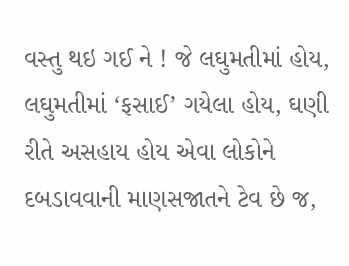વસ્તુ થઇ ગઈ ને ! જે લઘુમતીમાં હોય, લઘુમતીમાં ‘ફસાઈ’ ગયેલા હોય, ઘણી રીતે અસહાય હોય એવા લોકોને દબડાવવાની માણસજાતને ટેવ છે જ,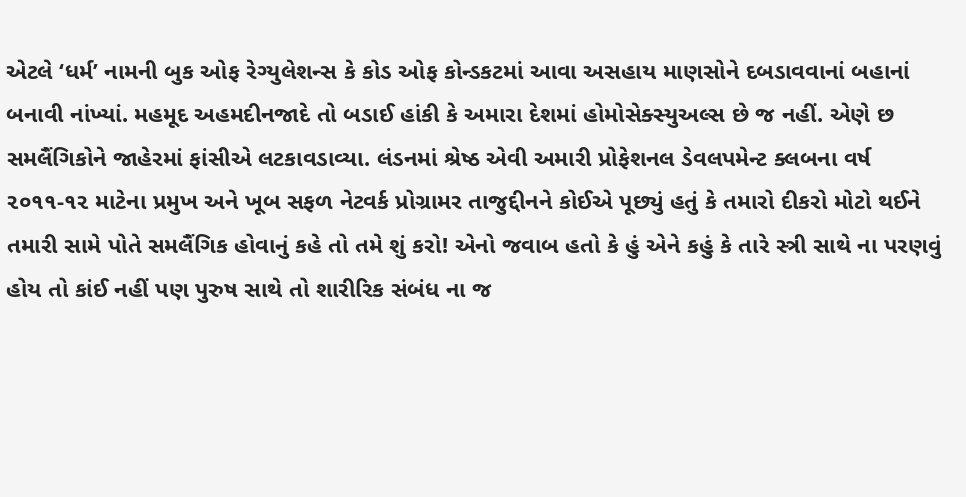એટલે ‘ધર્મ’ નામની બુક ઓફ રેગ્યુલેશન્સ કે કોડ ઓફ કોન્ડકટમાં આવા અસહાય માણસોને દબડાવવાનાં બહાનાં બનાવી નાંખ્યાં. મહમૂદ અહમદીનજાદે તો બડાઈ હાંકી કે અમારા દેશમાં હોમોસેક્સ્યુઅલ્સ છે જ નહીં. એણે છ સમલૈંગિકોને જાહેરમાં ફાંસીએ લટકાવડાવ્યા. લંડનમાં શ્રેષ્ઠ એવી અમારી પ્રોફેશનલ ડેવલપમેન્ટ ક્લબના વર્ષ ૨૦૧૧-૧૨ માટેના પ્રમુખ અને ખૂબ સફળ નેટવર્ક પ્રોગ્રામર તાજુદ્દીનને કોઈએ પૂછ્યું હતું કે તમારો દીકરો મોટો થઈને તમારી સામે પોતે સમલૈંગિક હોવાનું કહે તો તમે શું કરો! એનો જવાબ હતો કે હું એને કહું કે તારે સ્ત્રી સાથે ના પરણવું હોય તો કાંઈ નહીં પણ પુરુષ સાથે તો શારીરિક સંબંધ ના જ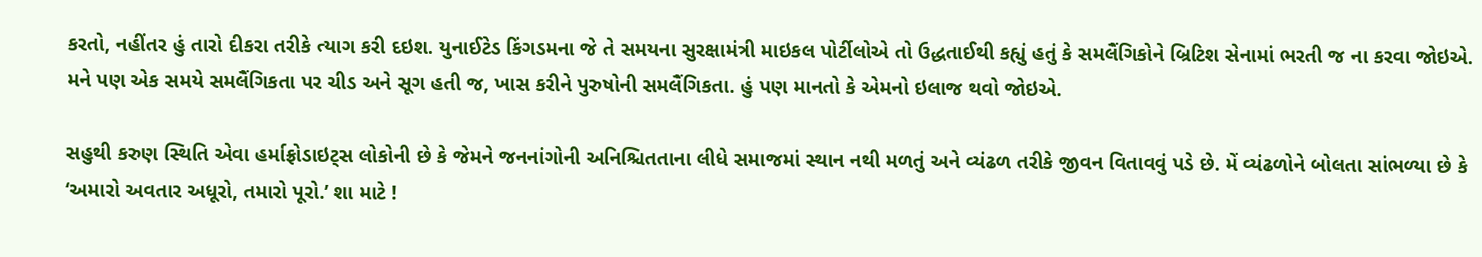કરતો, નહીંતર હું તારો દીકરા તરીકે ત્યાગ કરી દઇશ. યુનાઈટેડ કિંગડમના જે તે સમયના સુરક્ષામંત્રી માઇકલ પોર્ટીલોએ તો ઉદ્ધતાઈથી કહ્યું હતું કે સમલૈંગિકોને બ્રિટિશ સેનામાં ભરતી જ ના કરવા જોઇએ. મને પણ એક સમયે સમલૈંગિકતા પર ચીડ અને સૂગ હતી જ, ખાસ કરીને પુરુષોની સમલૈંગિકતા. હું પણ માનતો કે એમનો ઇલાજ થવો જોઇએ.

સહુથી કરુણ સ્થિતિ એવા હર્માફ્રોડાઇટ્સ લોકોની છે કે જેમને જનનાંગોની અનિશ્ચિતતાના લીધે સમાજમાં સ્થાન નથી મળતું અને વ્યંઢળ તરીકે જીવન વિતાવવું પડે છે. મેં વ્યંઢળોને બોલતા સાંભળ્યા છે કે ‘અમારો અવતાર અધૂરો, તમારો પૂરો.’ શા માટે !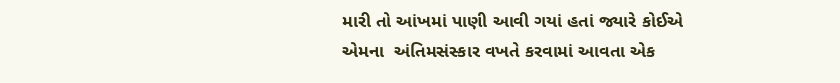મારી તો આંખમાં પાણી આવી ગયાં હતાં જ્યારે કોઈએ એમના  અંતિમસંસ્કાર વખતે કરવામાં આવતા એક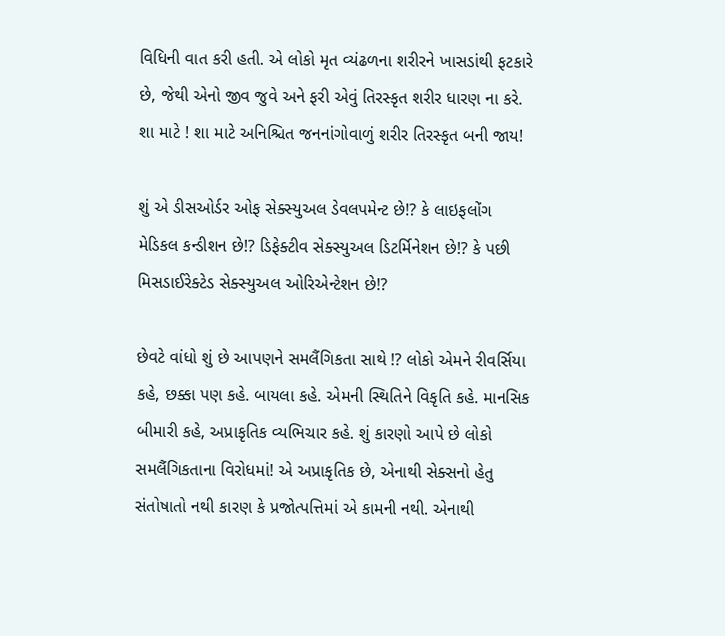વિધિની વાત કરી હતી. એ લોકો મૃત વ્યંઢળના શરીરને ખાસડાંથી ફટકારે છે, જેથી એનો જીવ જુવે અને ફરી એવું તિરસ્કૃત શરીર ધારણ ના કરે. શા માટે ! શા માટે અનિશ્ચિત જનનાંગોવાળું શરીર તિરસ્કૃત બની જાય!

શું એ ડીસઓર્ડર ઓફ સેક્સ્યુઅલ ડેવલપમેન્ટ છે!? કે લાઇફલોંગ મેડિકલ કન્ડીશન છે!? ડિફેક્ટીવ સેક્સ્યુઅલ ડિટર્મિનેશન છે!? કે પછી મિસડાઈરેક્ટેડ સેક્સ્યુઅલ ઓરિએન્ટેશન છે!?

છેવટે વાંધો શું છે આપણને સમલૈંગિકતા સાથે !? લોકો એમને રીવર્સિયા કહે, છક્કા પણ કહે. બાયલા કહે. એમની સ્થિતિને વિકૃતિ કહે. માનસિક બીમારી કહે, અપ્રાકૃતિક વ્યભિચાર કહે. શું કારણો આપે છે લોકો સમલૈંગિકતાના વિરોધમાં! એ અપ્રાકૃતિક છે, એનાથી સેક્સનો હેતુ સંતોષાતો નથી કારણ કે પ્રજોત્પત્તિમાં એ કામની નથી. એનાથી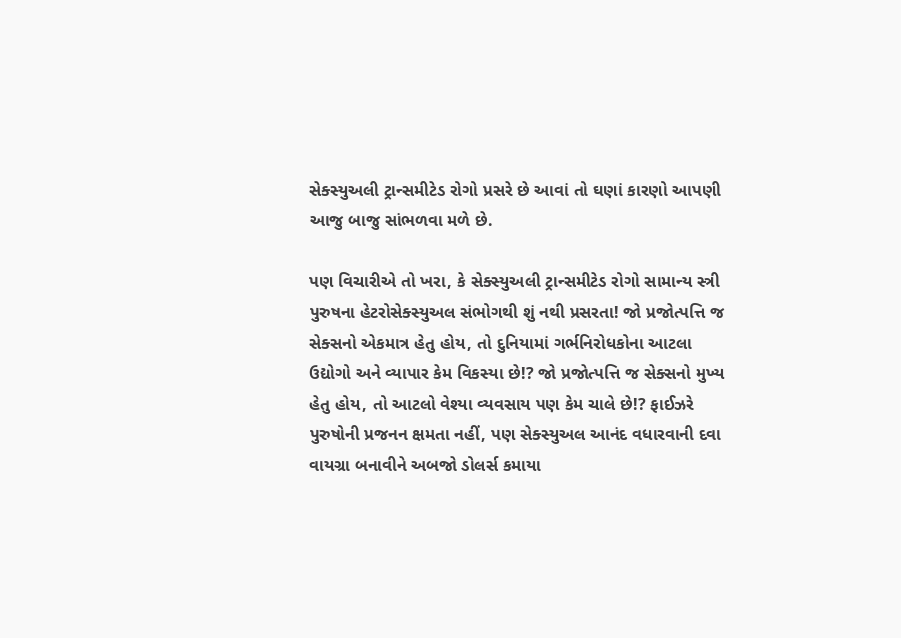સેક્સ્યુઅલી ટ્રાન્સમીટેડ રોગો પ્રસરે છે આવાં તો ઘણાં કારણો આપણી આજુ બાજુ સાંભળવા મળે છે.

પણ વિચારીએ તો ખરા, કે સેક્સ્યુઅલી ટ્રાન્સમીટેડ રોગો સામાન્ય સ્ત્રી પુરુષના હેટરોસેક્સ્યુઅલ સંભોગથી શું નથી પ્રસરતા! જો પ્રજોત્પત્તિ જ સેક્સનો એકમાત્ર હેતુ હોય, તો દુનિયામાં ગર્ભનિરોધકોના આટલા ઉદ્યોગો અને વ્યાપાર કેમ વિકસ્યા છે!? જો પ્રજોત્પત્તિ જ સેક્સનો મુખ્ય હેતુ હોય, તો આટલો વેશ્યા વ્યવસાય પણ કેમ ચાલે છે!? ફાઈઝરે પુરુષોની પ્રજનન ક્ષમતા નહીં, પણ સેક્સ્યુઅલ આનંદ વધારવાની દવા વાયગ્રા બનાવીને અબજો ડોલર્સ કમાયા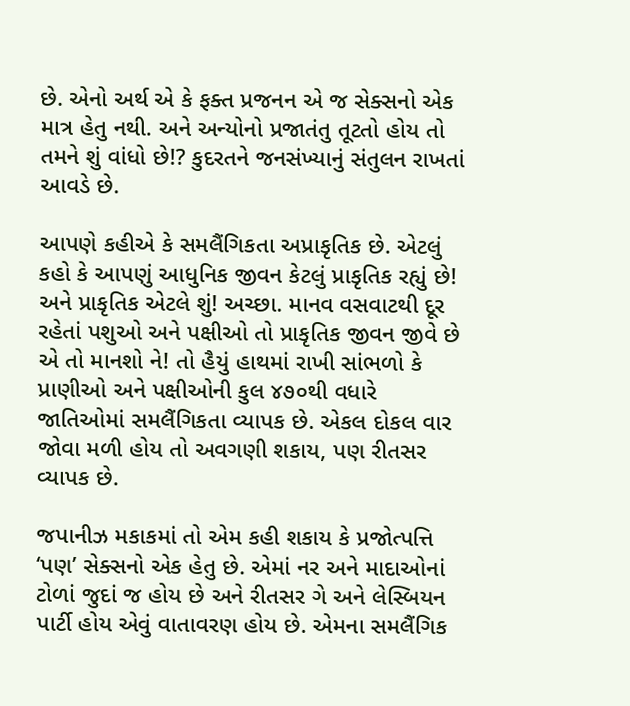છે. એનો અર્થ એ કે ફક્ત પ્રજનન એ જ સેક્સનો એક માત્ર હેતુ નથી. અને અન્યોનો પ્રજાતંતુ તૂટતો હોય તો તમને શું વાંધો છે!? કુદરતને જનસંખ્યાનું સંતુલન રાખતાં આવડે છે.

આપણે કહીએ કે સમલૈંગિકતા અપ્રાકૃતિક છે. એટલું કહો કે આપણું આધુનિક જીવન કેટલું પ્રાકૃતિક રહ્યું છે! અને પ્રાકૃતિક એટલે શું! અચ્છા. માનવ વસવાટથી દૂર રહેતાં પશુઓ અને પક્ષીઓ તો પ્રાકૃતિક જીવન જીવે છે એ તો માનશો ને! તો હૈયું હાથમાં રાખી સાંભળો કે પ્રાણીઓ અને પક્ષીઓની કુલ ૪૭૦થી વધારે  જાતિઓમાં સમલૈંગિકતા વ્યાપક છે. એકલ દોકલ વાર જોવા મળી હોય તો અવગણી શકાય, પણ રીતસર વ્યાપક છે.

જપાનીઝ મકાકમાં તો એમ કહી શકાય કે પ્રજોત્પત્તિ ‘પણ’ સેક્સનો એક હેતુ છે. એમાં નર અને માદાઓનાં ટોળાં જુદાં જ હોય છે અને રીતસર ગે અને લેસ્બિયન પાર્ટી હોય એવું વાતાવરણ હોય છે. એમના સમલૈંગિક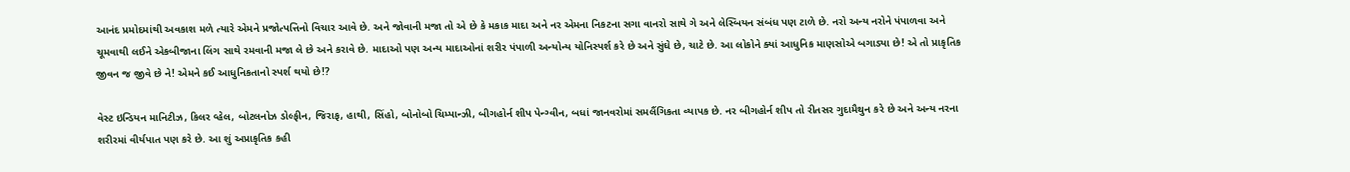આનંદ પ્રમોદમાંથી અવકાશ મળે ત્યારે એમને પ્રજોત્પત્તિનો વિચાર આવે છે. અને જોવાની મજા તો એ છે કે મકાક માદા અને નર એમના નિકટના સગા વાનરો સાથે ગે અને લેસ્બિયન સંબંધ પણ ટાળે છે. નરો અન્ય નરોને પંપાળવા અને ચૂમવાથી લઈને એકબીજાના લિંગ સાથે રમવાની મજા લે છે અને કરાવે છે. માદાઓ પણ અન્ય માદાઓનાં શરીર પંપાળી અન્યોન્ય યોનિસ્પર્શ કરે છે અને સુંઘે છે, ચાટે છે. આ લોકોને ક્યાં આધુનિક માણસોએ બગાડ્યા છે! એ તો પ્રાકૃતિક જીવન જ જીવે છે ને! એમને કઈ આધુનિકતાનો સ્પર્શ થયો છે!?

વેસ્ટ ઇન્ડિયન માનિટીઝ, કિલર વ્હેલ, બોટલનોઝ ડોલ્ફીન, જિરાફ, હાથી, સિંહો, બોનોબો ચિમ્પાન્ઝી, બીગહોર્ન શીપ પેન્ગ્વીન, બધાં જાનવરોમાં સમલૈંગિકતા વ્યાપક છે. નર બીગહોર્ન શીપ તો રીતસર ગુદામૈથુન કરે છે અને અન્ય નરના શરીરમાં વીર્યપાત પણ કરે છે. આ શું અપ્રાકૃતિક કહી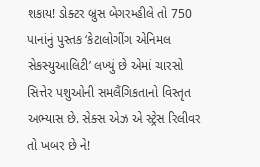શકાય! ડોક્ટર બ્રુસ બેગરમ્હીલે તો 750 પાનાંનું પુસ્તક ‘કેટાલોગીંગ એનિમલ સેકસ્યુઆલિટી’ લખ્યું છે એમાં ચારસો સિત્તેર પશુઓની સમલૈંગિકતાનો વિસ્તૃત અભ્યાસ છે. સેક્સ એઝ એ સ્ટ્રેસ રિલીવર તો ખબર છે ને!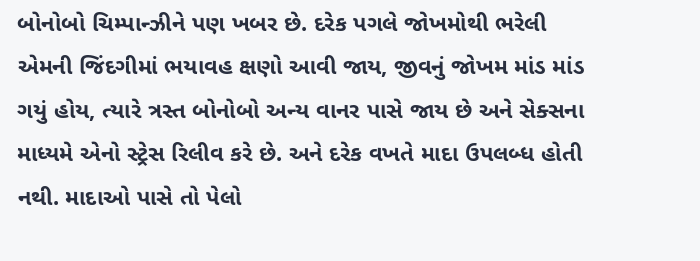બોનોબો ચિમ્પાન્ઝીને પણ ખબર છે. દરેક પગલે જોખમોથી ભરેલી એમની જિંદગીમાં ભયાવહ ક્ષણો આવી જાય, જીવનું જોખમ માંડ માંડ ગયું હોય, ત્યારે ત્રસ્ત બોનોબો અન્ય વાનર પાસે જાય છે અને સેક્સના માધ્યમે એનો સ્ટ્રેસ રિલીવ કરે છે. અને દરેક વખતે માદા ઉપલબ્ધ હોતી નથી. માદાઓ પાસે તો પેલો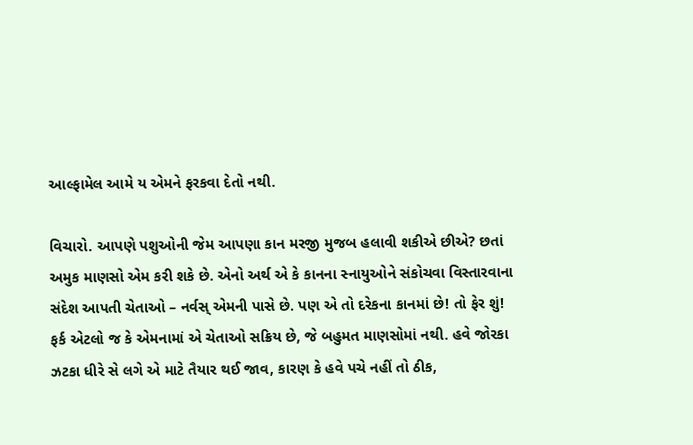આલ્ફામેલ આમે ય એમને ફરકવા દેતો નથી.

વિચારો. આપણે પશુઓની જેમ આપણા કાન મરજી મુજબ હલાવી શકીએ છીએ? છતાં અમુક માણસો એમ કરી શકે છે. એનો અર્થ એ કે કાનના સ્નાયુઓને સંકોચવા વિસ્તારવાના સંદેશ આપતી ચેતાઓ – નર્વસ્ એમની પાસે છે. પણ એ તો દરેકના કાનમાં છે! તો ફેર શું! ફર્ક એટલો જ કે એમનામાં એ ચેતાઓ સક્રિય છે, જે બહુમત માણસોમાં નથી. હવે જોરકા ઝટકા ધીરે સે લગે એ માટે તૈયાર થઈ જાવ, કારણ કે હવે પચે નહીં તો ઠીક,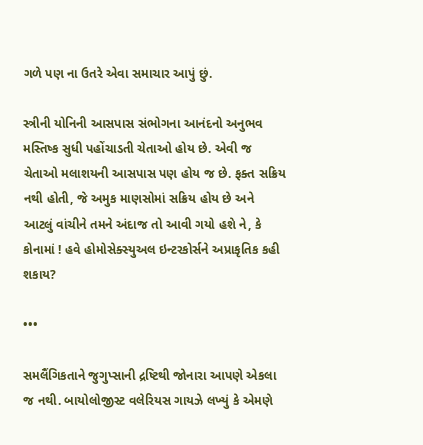ગળે પણ ના ઉતરે એવા સમાચાર આપું છું.

સ્ત્રીની યોનિની આસપાસ સંભોગના આનંદનો અનુભવ મસ્તિષ્ક સુધી પહોંચાડતી ચેતાઓ હોય છે. એવી જ ચેતાઓ મલાશયની આસપાસ પણ હોય જ છે. ફક્ત સક્રિય નથી હોતી, જે અમુક માણસોમાં સક્રિય હોય છે અને આટલું વાંચીને તમને અંદાજ તો આવી ગયો હશે ને, કે કોનામાં ! હવે હોમોસેક્સ્યુઅલ ઇન્ટરકોર્સને અપ્રાકૃતિક કહી શકાય?

•••

સમલૈંગિકતાને જુગુપ્સાની દ્રષ્ટિથી જોનારા આપણે એકલા જ નથી. બાયોલોજીસ્ટ વલેરિયસ ગાયઝે લખ્યું કે એમણે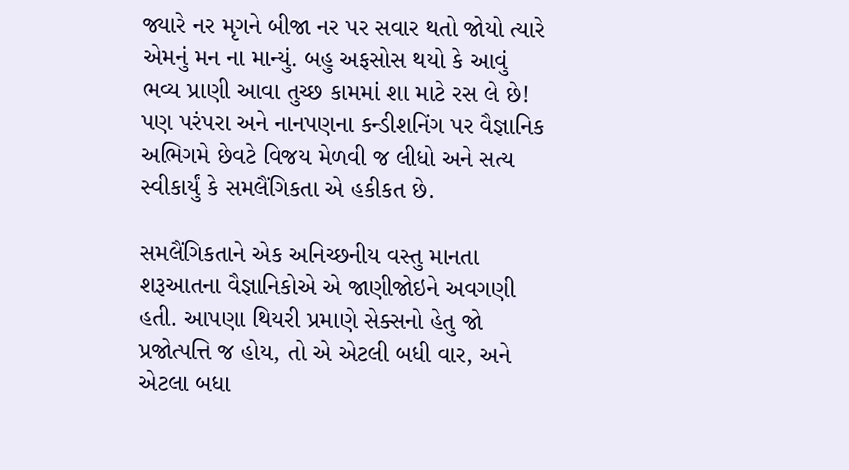જ્યારે નર મૃગને બીજા નર પર સવાર થતો જોયો ત્યારે એમનું મન ના માન્યું. બહુ અફસોસ થયો કે આવું ભવ્ય પ્રાણી આવા તુચ્છ કામમાં શા માટે રસ લે છે! પણ પરંપરા અને નાનપણના કન્ડીશનિંગ પર વૈજ્ઞાનિક અભિગમે છેવટે વિજય મેળવી જ લીધો અને સત્ય સ્વીકાર્યું કે સમલૈંગિકતા એ હકીકત છે.

સમલૈંગિકતાને એક અનિચ્છનીય વસ્તુ માનતા શરૂઆતના વૈજ્ઞાનિકોએ એ જાણીજોઇને અવગણી હતી. આપણા થિયરી પ્રમાણે સેક્સનો હેતુ જો પ્રજોત્પત્તિ જ હોય, તો એ એટલી બધી વાર, અને એટલા બધા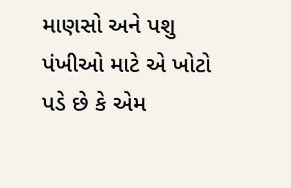માણસો અને પશુ પંખીઓ માટે એ ખોટો પડે છે કે એમ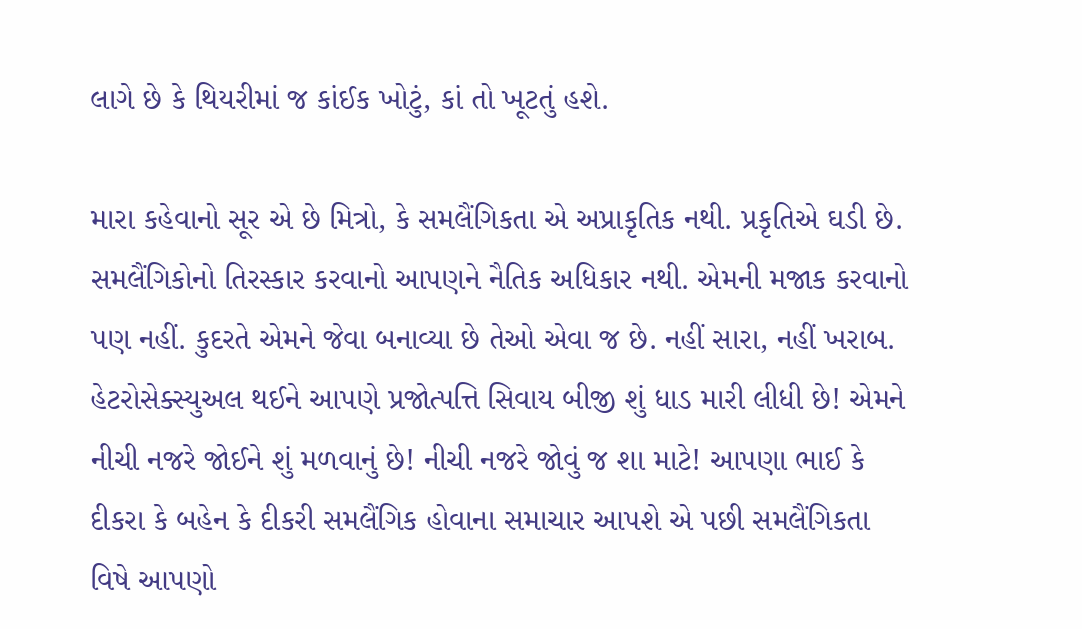લાગે છે કે થિયરીમાં જ કાંઈક ખોટું, કાં તો ખૂટતું હશે.

મારા કહેવાનો સૂર એ છે મિત્રો, કે સમલૈંગિકતા એ અપ્રાકૃતિક નથી. પ્રકૃતિએ ઘડી છે. સમલૈંગિકોનો તિરસ્કાર કરવાનો આપણને નૈતિક અધિકાર નથી. એમની મજાક કરવાનો પણ નહીં. કુદરતે એમને જેવા બનાવ્યા છે તેઓ એવા જ છે. નહીં સારા, નહીં ખરાબ. હેટરોસેક્સ્યુઅલ થઈને આપણે પ્રજોત્પત્તિ સિવાય બીજી શું ધાડ મારી લીધી છે! એમને નીચી નજરે જોઈને શું મળવાનું છે! નીચી નજરે જોવું જ શા માટે! આપણા ભાઈ કે દીકરા કે બહેન કે દીકરી સમલૈંગિક હોવાના સમાચાર આપશે એ પછી સમલૈંગિકતા વિષે આપણો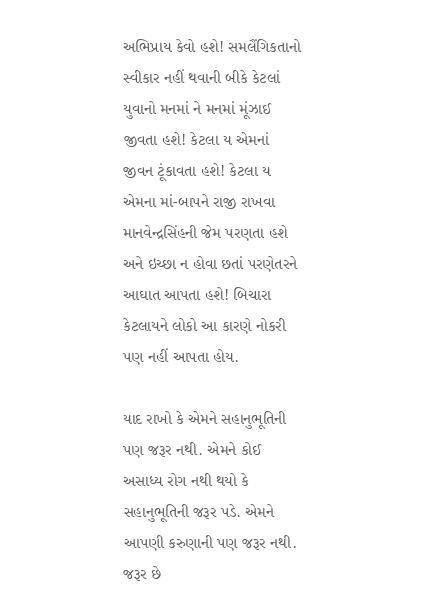અભિપ્રાય કેવો હશે! સમલૈંગિકતાનો સ્વીકાર નહીં થવાની બીકે કેટલાં યુવાનો મનમાં ને મનમાં મૂંઝાઈ જીવતા હશે! કેટલા ય એમનાં જીવન ટૂંકાવતા હશે! કેટલા ય એમના માં-બાપને રાજી રાખવા માનવેન્દ્રસિંહની જેમ પરણતા હશે અને ઇચ્છા ન હોવા છતાં પરણેતરને આઘાત આપતા હશે! બિચારા કેટલાયને લોકો આ કારણે નોકરી પણ નહીં આપતા હોય.

યાદ રાખો કે એમને સહાનુભૂતિની પણ જરૂર નથી. એમને કોઈ અસાધ્ય રોગ નથી થયો કે સહાનુભૂતિની જરૂર પડે. એમને આપણી કરુણાની પણ જરૂર નથી. જરૂર છે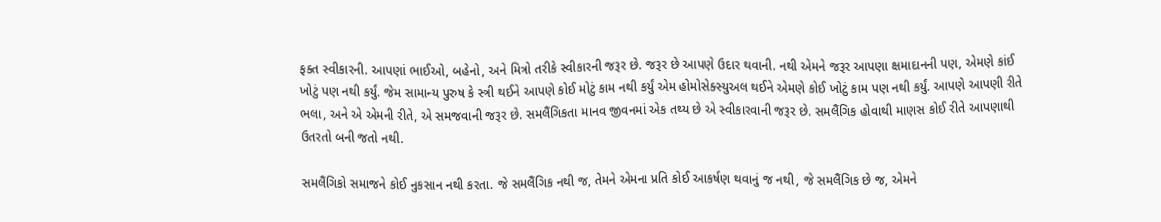ફક્ત સ્વીકારની. આપણાં ભાઈઓ, બહેનો, અને મિત્રો તરીકે સ્વીકારની જરૂર છે. જરૂર છે આપણે ઉદાર થવાની. નથી એમને જરૂર આપણા ક્ષમાદાનની પણ, એમણે કાંઈ ખોટું પણ નથી કર્યું. જેમ સામાન્ય પુરુષ કે સ્ત્રી થઈને આપણે કોઈ મોટું કામ નથી કર્યું એમ હોમોસેક્સ્યુઅલ થઈને એમણે કોઈ ખોટું કામ પણ નથી કર્યું. આપણે આપણી રીતે ભલા, અને એ એમની રીતે, એ સમજવાની જરૂર છે. સમલૈંગિકતા માનવ જીવનમાં એક તથ્ય છે એ સ્વીકારવાની જરૂર છે. સમલૈંગિક હોવાથી માણસ કોઈ રીતે આપણાથી ઉતરતો બની જતો નથી.

સમલૈંગિકો સમાજને કોઈ નુકસાન નથી કરતા. જે સમલૈંગિક નથી જ, તેમને એમના પ્રતિ કોઈ આકર્ષણ થવાનું જ નથી, જે સમલૈંગિક છે જ, એમને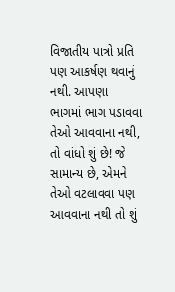વિજાતીય પાત્રો પ્રતિ પણ આકર્ષણ થવાનું નથી. આપણા ભાગમાં ભાગ પડાવવા તેઓ આવવાના નથી, તો વાંધો શું છે! જે સામાન્ય છે, એમને તેઓ વટલાવવા પણ આવવાના નથી તો શું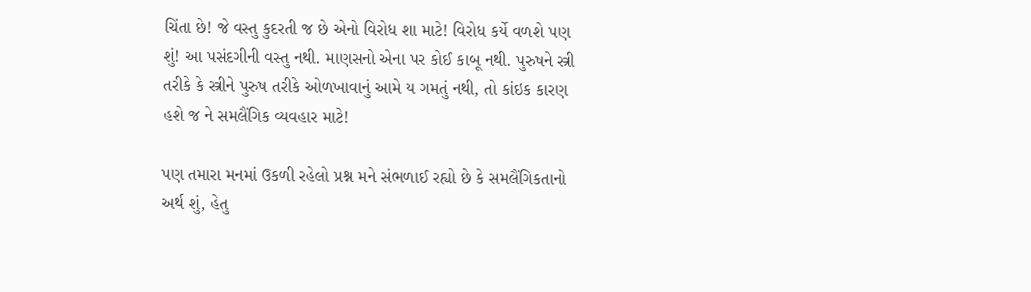ચિંતા છે! જે વસ્તુ કુદરતી જ છે એનો વિરોધ શા માટે! વિરોધ કર્યે વળશે પણ શું! આ પસંદગીની વસ્તુ નથી. માણસનો એના પર કોઈ કાબૂ નથી. પુરુષને સ્ત્રી તરીકે કે સ્ત્રીને પુરુષ તરીકે ઓળખાવાનું આમે ય ગમતું નથી, તો કાંઇક કારણ હશે જ ને સમલૈંગિક વ્યવહાર માટે!

પણ તમારા મનમાં ઉકળી રહેલો પ્રશ્ન મને સંભળાઈ રહ્યો છે કે સમલૈંગિકતાનો અર્થ શું, હેતુ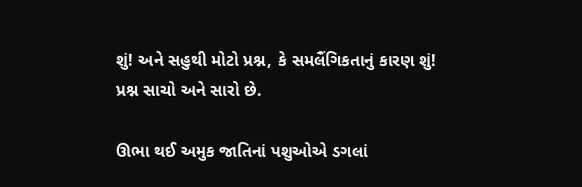શું! અને સહુથી મોટો પ્રશ્ન, કે સમલૈંગિકતાનું કારણ શું! પ્રશ્ન સાચો અને સારો છે.

ઊભા થઈ અમુક જાતિનાં પશુઓએ ડગલાં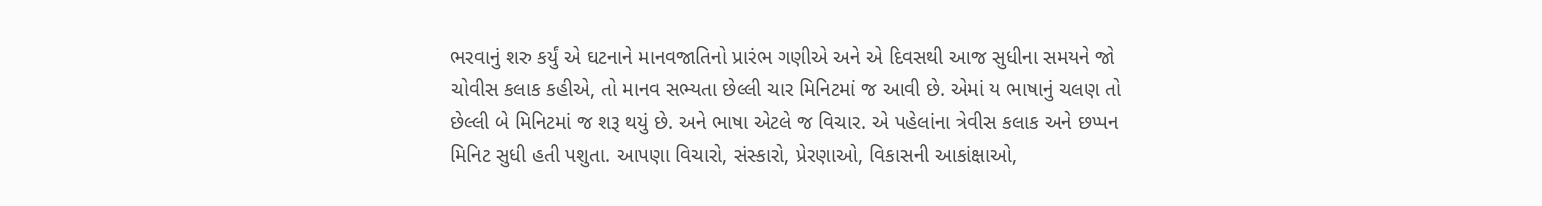ભરવાનું શરુ કર્યું એ ઘટનાને માનવજાતિનો પ્રારંભ ગણીએ અને એ દિવસથી આજ સુધીના સમયને જો ચોવીસ કલાક કહીએ, તો માનવ સભ્યતા છેલ્લી ચાર મિનિટમાં જ આવી છે. એમાં ય ભાષાનું ચલણ તો છેલ્લી બે મિનિટમાં જ શરૂ થયું છે. અને ભાષા એટલે જ વિચાર. એ પહેલાંના ત્રેવીસ કલાક અને છપ્પન મિનિટ સુધી હતી પશુતા. આપણા વિચારો, સંસ્કારો, પ્રેરણાઓ, વિકાસની આકાંક્ષાઓ,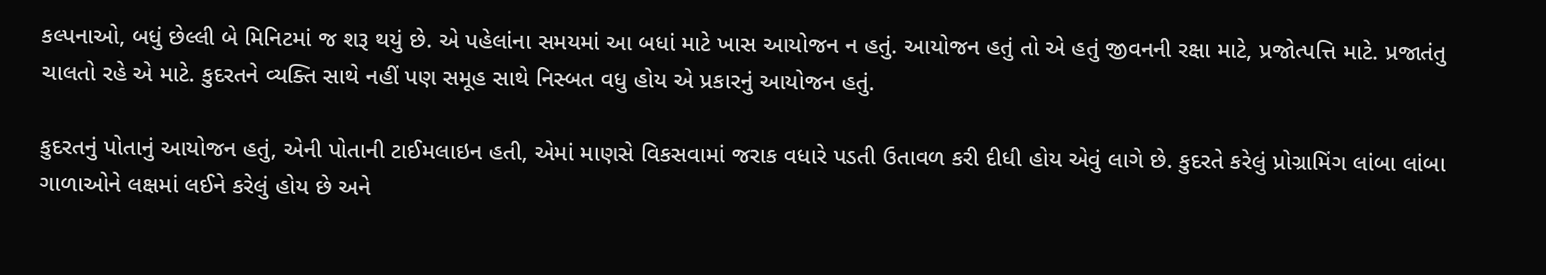કલ્પનાઓ, બધું છેલ્લી બે મિનિટમાં જ શરૂ થયું છે. એ પહેલાંના સમયમાં આ બધાં માટે ખાસ આયોજન ન હતું. આયોજન હતું તો એ હતું જીવનની રક્ષા માટે, પ્રજોત્પત્તિ માટે. પ્રજાતંતુ ચાલતો રહે એ માટે. કુદરતને વ્યક્તિ સાથે નહીં પણ સમૂહ સાથે નિસ્બત વધુ હોય એ પ્રકારનું આયોજન હતું.

કુદરતનું પોતાનું આયોજન હતું, એની પોતાની ટાઈમલાઇન હતી, એમાં માણસે વિકસવામાં જરાક વધારે પડતી ઉતાવળ કરી દીધી હોય એવું લાગે છે. કુદરતે કરેલું પ્રોગ્રામિંગ લાંબા લાંબા ગાળાઓને લક્ષમાં લઈને કરેલું હોય છે અને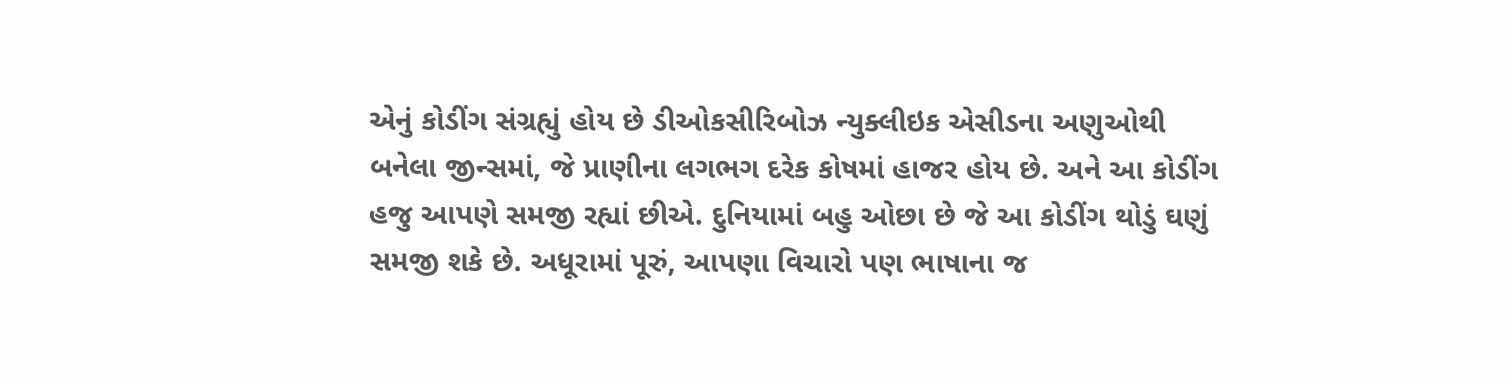એનું કોડીંગ સંગ્રહ્યું હોય છે ડીઓકસીરિબોઝ ન્યુક્લીઇક એસીડના અણુઓથી બનેલા જીન્સમાં, જે પ્રાણીના લગભગ દરેક કોષમાં હાજર હોય છે. અને આ કોડીંગ હજુ આપણે સમજી રહ્યાં છીએ. દુનિયામાં બહુ ઓછા છે જે આ કોડીંગ થોડું ઘણું સમજી શકે છે. અધૂરામાં પૂરું, આપણા વિચારો પણ ભાષાના જ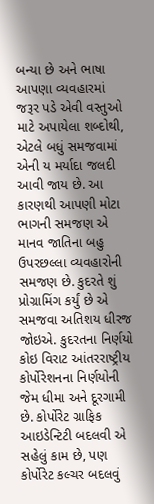બન્યા છે અને ભાષા આપણા વ્યવહારમાં જરૂર પડે એવી વસ્તુઓ માટે અપાયેલા શબ્દોથી, એટલે બધું સમજવામાં એની ય મર્યાદા જલદી આવી જાય છે. આ કારણથી આપણી મોટા ભાગની સમજણ એ માનવ જાતિના બહુ ઉપરછલ્લા વ્યવહારોની સમજણ છે. કુદરતે શું પ્રોગ્રામિંગ કર્યું છે એ સમજવા અતિશય ધીરજ જોઇએ. કુદરતના નિર્ણયો કોઇ વિરાટ આંતરરાષ્ટ્રીય કોર્પોરેશનના નિર્ણયોની જેમ ધીમા અને દૂરગામી છે. કોર્પોરેટ ગ્રાફિક આઇડેન્ટિટી બદલવી એ સહેલું કામ છે, પણ કોર્પોરેટ કલ્ચર બદલવું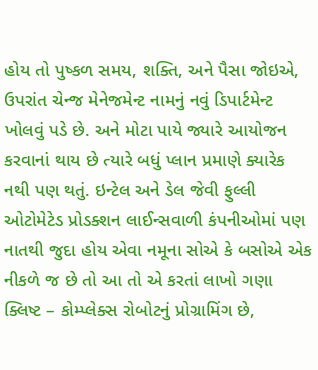હોય તો પુષ્કળ સમય, શક્તિ, અને પૈસા જોઇએ, ઉપરાંત ચેન્જ મેનેજમેન્ટ નામનું નવું ડિપાર્ટમેન્ટ ખોલવું પડે છે. અને મોટા પાયે જ્યારે આયોજન કરવાનાં થાય છે ત્યારે બધું પ્લાન પ્રમાણે ક્યારેક નથી પણ થતું. ઇન્ટેલ અને ડેલ જેવી ફુલ્લી ઓટોમેટેડ પ્રોડક્શન લાઈન્સવાળી કંપનીઓમાં પણ નાતથી જુદા હોય એવા નમૂના સોએ કે બસોએ એક નીકળે જ છે તો આ તો એ કરતાં લાખો ગણા ક્લિષ્ટ – કોમ્પ્લેક્સ રોબોટનું પ્રોગ્રામિંગ છે,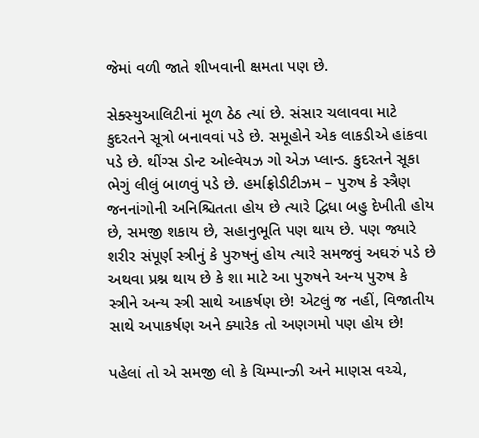જેમાં વળી જાતે શીખવાની ક્ષમતા પણ છે.

સેક્સ્યુઆલિટીનાં મૂળ ઠેઠ ત્યાં છે. સંસાર ચલાવવા માટે કુદરતને સૂત્રો બનાવવાં પડે છે. સમૂહોને એક લાકડીએ હાંકવા પડે છે. થીંગ્સ ડોન્ટ ઓલ્વેયઝ ગો એઝ પ્લાન્ડ. કુદરતને સૂકા ભેગું લીલું બાળવું પડે છે. હર્માફ્રોડીટીઝમ – પુરુષ કે સ્ત્રૈણ જનનાંગોની અનિશ્ચિતતા હોય છે ત્યારે દ્વિધા બહુ દેખીતી હોય છે, સમજી શકાય છે, સહાનુભૂતિ પણ થાય છે. પણ જ્યારે શરીર સંપૂર્ણ સ્ત્રીનું કે પુરુષનું હોય ત્યારે સમજવું અઘરું પડે છે અથવા પ્રશ્ન થાય છે કે શા માટે આ પુરુષને અન્ય પુરુષ કે સ્ત્રીને અન્ય સ્ત્રી સાથે આકર્ષણ છે! એટલું જ નહીં, વિજાતીય સાથે અપાકર્ષણ અને ક્યારેક તો અણગમો પણ હોય છે!

પહેલાં તો એ સમજી લો કે ચિમ્પાન્ઝી અને માણસ વચ્ચે,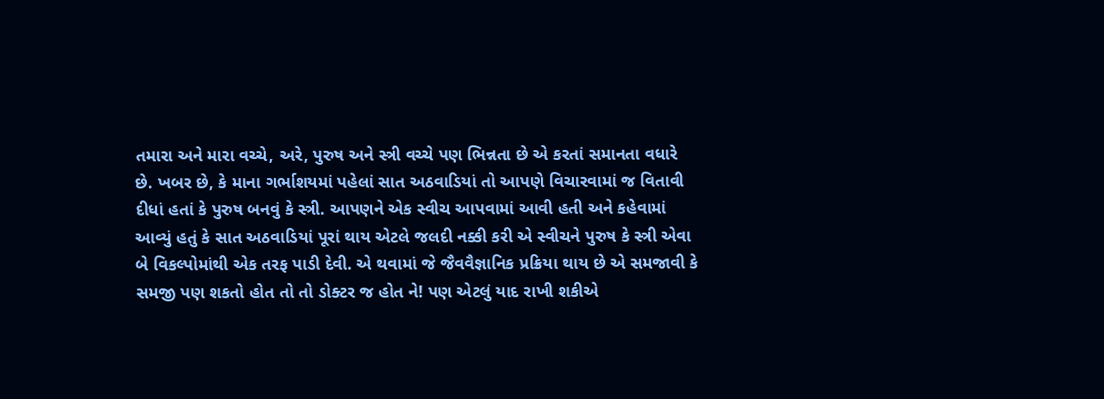તમારા અને મારા વચ્ચે, અરે, પુરુષ અને સ્ત્રી વચ્ચે પણ ભિન્નતા છે એ કરતાં સમાનતા વધારે છે. ખબર છે, કે માના ગર્ભાશયમાં પહેલાં સાત અઠવાડિયાં તો આપણે વિચારવામાં જ વિતાવી દીધાં હતાં કે પુરુષ બનવું કે સ્ત્રી. આપણને એક સ્વીચ આપવામાં આવી હતી અને કહેવામાં આવ્યું હતું કે સાત અઠવાડિયાં પૂરાં થાય એટલે જલદી નક્કી કરી એ સ્વીચને પુરુષ કે સ્ત્રી એવા બે વિકલ્પોમાંથી એક તરફ પાડી દેવી. એ થવામાં જે જૈવવૈજ્ઞાનિક પ્રક્રિયા થાય છે એ સમજાવી કે સમજી પણ શકતો હોત તો તો ડોક્ટર જ હોત ને! પણ એટલું યાદ રાખી શકીએ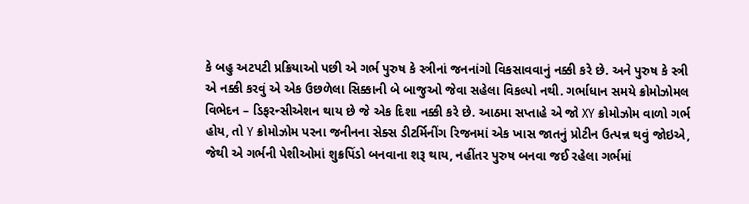કે બહુ અટપટી પ્રક્રિયાઓ પછી એ ગર્ભ પુરુષ કે સ્ત્રીનાં જનનાંગો વિકસાવવાનું નક્કી કરે છે. અને પુરુષ કે સ્ત્રી એ નક્કી કરવું એ એક ઉછળેલા સિક્કાની બે બાજુઓ જેવા સહેલા વિકલ્પો નથી. ગર્ભાધાન સમયે ક્રોમોઝોમલ વિભેદન – ડિફરન્સીએશન થાય છે જે એક દિશા નક્કી કરે છે. આઠમા સપ્તાહે એ જો XY ક્રોમોઝોમ વાળો ગર્ભ હોય, તો Y ક્રોમોઝોમ પરના જનીનના સેક્સ ડીટર્મિનીંગ રિજનમાં એક ખાસ જાતનું પ્રોટીન ઉત્પન્ન થવું જોઇએ, જેથી એ ગર્ભની પેશીઓમાં શુક્રપિંડો બનવાના શરૂ થાય, નહીંતર પુરુષ બનવા જઈ રહેલા ગર્ભમાં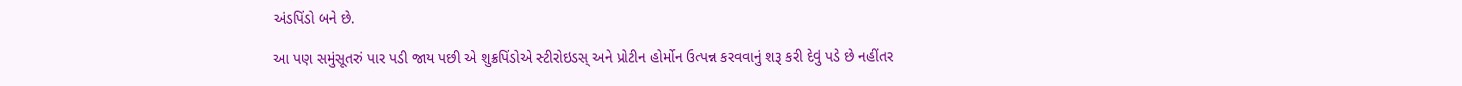અંડપિંડો બને છે.

આ પણ સમુંસૂતરું પાર પડી જાય પછી એ શુક્રપિંડોએ સ્ટીરોઇડસ્ અને પ્રોટીન હોર્મોન ઉત્પન્ન કરવવાનું શરૂ કરી દેવું પડે છે નહીંતર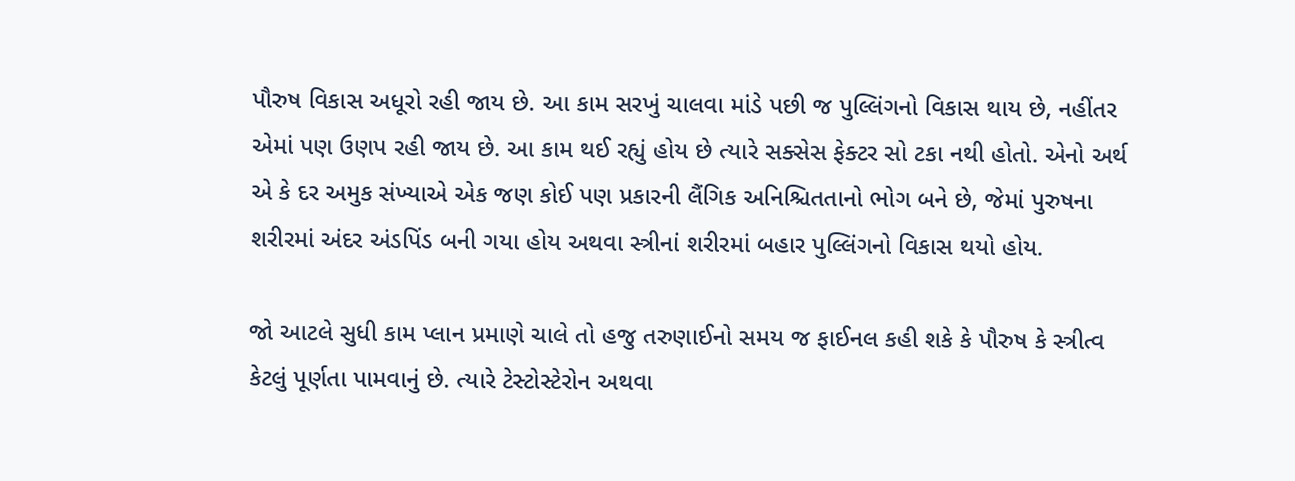પૌરુષ વિકાસ અધૂરો રહી જાય છે. આ કામ સરખું ચાલવા માંડે પછી જ પુલ્લિંગનો વિકાસ થાય છે, નહીંતર એમાં પણ ઉણપ રહી જાય છે. આ કામ થઈ રહ્યું હોય છે ત્યારે સક્સેસ ફેક્ટર સો ટકા નથી હોતો. એનો અર્થ એ કે દર અમુક સંખ્યાએ એક જણ કોઈ પણ પ્રકારની લૈંગિક અનિશ્ચિતતાનો ભોગ બને છે, જેમાં પુરુષના શરીરમાં અંદર અંડપિંડ બની ગયા હોય અથવા સ્ત્રીનાં શરીરમાં બહાર પુલ્લિંગનો વિકાસ થયો હોય.

જો આટલે સુધી કામ પ્લાન પ્રમાણે ચાલે તો હજુ તરુણાઈનો સમય જ ફાઈનલ કહી શકે કે પૌરુષ કે સ્ત્રીત્વ કેટલું પૂર્ણતા પામવાનું છે. ત્યારે ટેસ્ટોસ્ટેરોન અથવા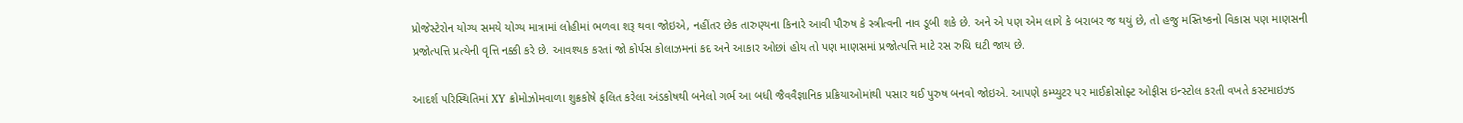પ્રોજેસ્ટેરોન યોગ્ય સમયે યોગ્ય માત્રામાં લોહીમાં ભળવા શરૂ થવા જોઇએ, નહીંતર છેક તારુણ્યના કિનારે આવી પૌરુષ કે સ્ત્રીત્વની નાવ ડૂબી શકે છે. અને એ પણ એમ લાગે કે બરાબર જ થયું છે, તો હજુ મસ્તિષ્કનો વિકાસ પણ માણસની પ્રજોત્પત્તિ પ્રત્યેની વૃત્તિ નક્કી કરે છે. આવશ્યક કરતાં જો કોર્પસ કોલાઝમનાં કદ અને આકાર ઓછાં હોય તો પણ માણસમાં પ્રજોત્પત્તિ માટે રસ રુચિ ઘટી જાય છે.

આદર્શ પરિસ્થિતિમાં XY ક્રોમોઝોમવાળા શુક્રકોષે ફલિત કરેલા અંડકોષથી બનેલો ગર્ભ આ બધી જૈવવૈજ્ઞાનિક પ્રક્રિયાઓમાંથી પસાર થઈ પુરુષ બનવો જોઇએ. આપણે કમ્પ્યુટર પર માઈક્રોસોફ્ટ ઓફીસ ઇન્સ્ટોલ કરતી વખતે કસ્ટમાઇઝ્ડ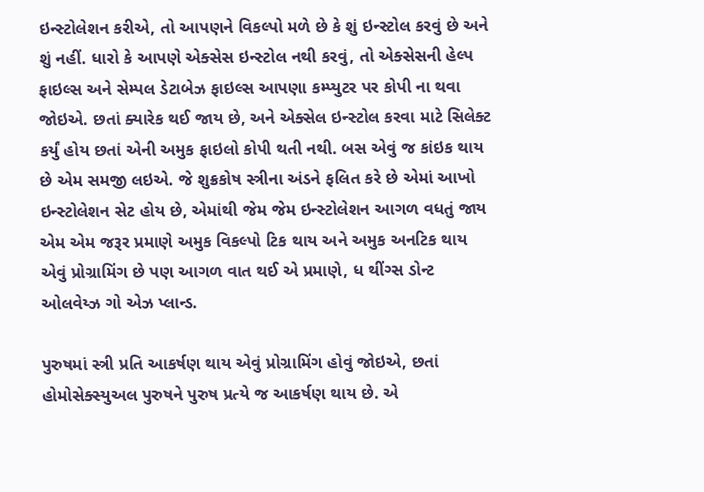ઇન્સ્ટોલેશન કરીએ, તો આપણને વિકલ્પો મળે છે કે શું ઇન્સ્ટોલ કરવું છે અને શું નહીં. ધારો કે આપણે એક્સેસ ઇન્સ્ટોલ નથી કરવું, તો એક્સેસની હેલ્પ ફાઇલ્સ અને સેમ્પલ ડેટાબેઝ ફાઇલ્સ આપણા કમ્પ્યુટર પર કોપી ના થવા જોઇએ. છતાં ક્યારેક થઈ જાય છે, અને એક્સેલ ઇન્સ્ટોલ કરવા માટે સિલેક્ટ કર્યું હોય છતાં એની અમુક ફાઇલો કોપી થતી નથી. બસ એવું જ કાંઇક થાય છે એમ સમજી લઇએ. જે શુક્રકોષ સ્ત્રીના અંડને ફલિત કરે છે એમાં આખો ઇન્સ્ટોલેશન સેટ હોય છે, એમાંથી જેમ જેમ ઇન્સ્ટોલેશન આગળ વધતું જાય એમ એમ જરૂર પ્રમાણે અમુક વિકલ્પો ટિક થાય અને અમુક અનટિક થાય એવું પ્રોગ્રામિંગ છે પણ આગળ વાત થઈ એ પ્રમાણે, ધ થીંગ્સ ડોન્ટ ઓલવેય્ઝ ગો એઝ પ્લાન્ડ.

પુરુષમાં સ્ત્રી પ્રતિ આકર્ષણ થાય એવું પ્રોગ્રામિંગ હોવું જોઇએ, છતાં હોમોસેક્સ્યુઅલ પુરુષને પુરુષ પ્રત્યે જ આકર્ષણ થાય છે. એ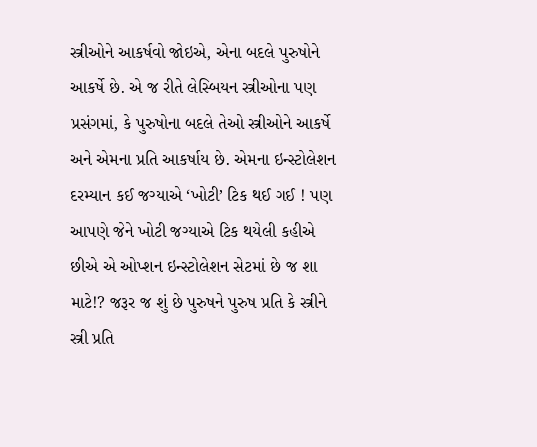સ્ત્રીઓને આકર્ષવો જોઇએ, એના બદલે પુરુષોને આકર્ષે છે. એ જ રીતે લેસ્બિયન સ્ત્રીઓના પણ પ્રસંગમાં, કે પુરુષોના બદલે તેઓ સ્ત્રીઓને આકર્ષે અને એમના પ્રતિ આકર્ષાય છે. એમના ઇન્સ્ટોલેશન દરમ્યાન કઈ જગ્યાએ ‘ખોટી’ ટિક થઈ ગઈ ! પણ આપણે જેને ખોટી જગ્યાએ ટિક થયેલી કહીએ છીએ એ ઓપ્શન ઇન્સ્ટોલેશન સેટમાં છે જ શા માટે!? જરૂર જ શું છે પુરુષને પુરુષ પ્રતિ કે સ્ત્રીને સ્ત્રી પ્રતિ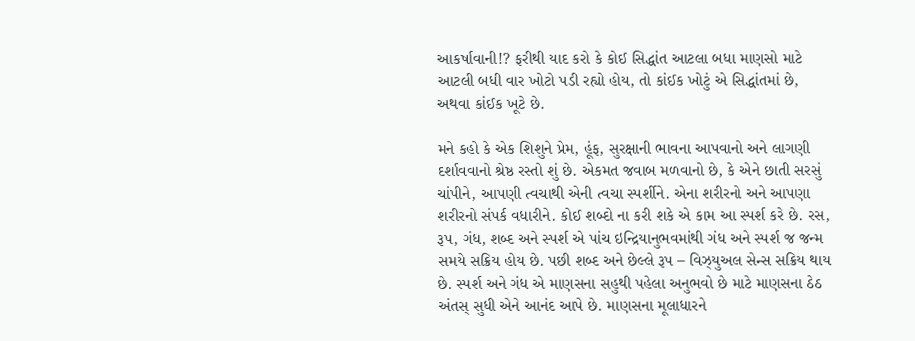આકર્ષાવાની!? ફરીથી યાદ કરો કે કોઈ સિદ્ધાંત આટલા બધા માણસો માટે આટલી બધી વાર ખોટો પડી રહ્યો હોય, તો કાંઈક ખોટું એ સિદ્ધાંતમાં છે, અથવા કાંઈક ખૂટે છે.

મને કહો કે એક શિશુને પ્રેમ, હૂંફ, સુરક્ષાની ભાવના આપવાનો અને લાગણી દર્શાવવાનો શ્રેષ્ઠ રસ્તો શું છે. એકમત જવાબ મળવાનો છે, કે એને છાતી સરસું ચાંપીને, આપણી ત્વચાથી એની ત્વચા સ્પર્શીને. એના શરીરનો અને આપણા શરીરનો સંપર્ક વધારીને. કોઈ શબ્દો ના કરી શકે એ કામ આ સ્પર્શ કરે છે. રસ, રૂપ, ગંધ, શબ્દ અને સ્પર્શ એ પાંચ ઇન્દ્રિયાનુભવમાંથી ગંધ અને સ્પર્શ જ જન્મ સમયે સક્રિય હોય છે. પછી શબ્દ અને છેલ્લે રૂપ – વિઝ્યુઅલ સેન્સ સક્રિય થાય છે. સ્પર્શ અને ગંધ એ માણસના સહુથી પહેલા અનુભવો છે માટે માણસના ઠેઠ અંતસ્ સુધી એને આનંદ આપે છે. માણસના મૂલાધારને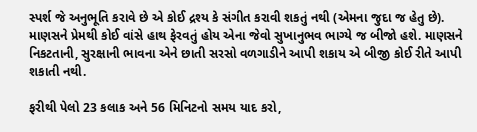સ્પર્શ જે અનુભૂતિ કરાવે છે એ કોઈ દ્રશ્ય કે સંગીત કરાવી શકતું નથી (એમના જુદા જ હેતુ છે). માણસને પ્રેમથી કોઈ વાંસે હાથ ફેરવતું હોય એના જેવો સુખાનુભવ ભાગ્યે જ બીજો હશે. માણસને નિકટતાની, સુરક્ષાની ભાવના એને છાતી સરસો વળગાડીને આપી શકાય એ બીજી કોઈ રીતે આપી શકાતી નથી.

ફરીથી પેલો 23 કલાક અને 56 મિનિટનો સમય યાદ કરો,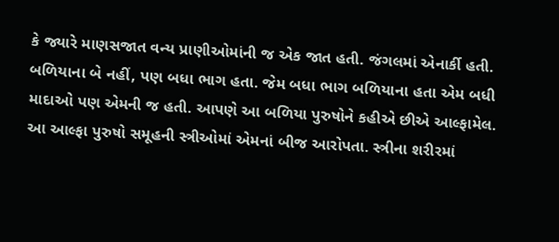કે જ્યારે માણસજાત વન્ય પ્રાણીઓમાંની જ એક જાત હતી. જંગલમાં એનાર્કી હતી. બળિયાના બે નહીં, પણ બધા ભાગ હતા. જેમ બધા ભાગ બળિયાના હતા એમ બધી માદાઓ પણ એમની જ હતી. આપણે આ બળિયા પુરુષોને કહીએ છીએ આલ્ફામેલ. આ આલ્ફા પુરુષો સમૂહની સ્ત્રીઓમાં એમનાં બીજ આરોપતા. સ્ત્રીના શરીરમાં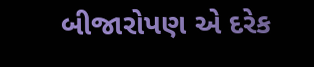બીજારોપણ એ દરેક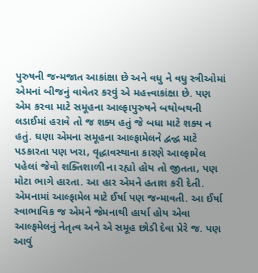પુરુષની જન્મજાત આકાંક્ષા છે અને વધુ ને વધુ સ્ત્રીઓમાં એમનાં બીજનું વાવેતર કરવું એ મહત્ત્વાકાંક્ષા છે. પણ એમ કરવા માટે સમૂહના આલ્ફાપુરુષને બથોબથની લડાઈમાં હરાવે તો જ શક્ય હતું જે બધા માટે શક્ય ન હતું. ઘણા એમના સમૂહના આલ્ફામેલને દ્વન્દ્વ માટે પડકારતા પણ ખરા, વૃદ્ધાવસ્થાના કારણે આલ્ફામેલ પહેલાં જેવો શક્તિશાળી ના રહ્યો હોય તો જીતતા, પણ મોટા ભાગે હારતા. આ હાર એમને હતાશ કરી દેતી. એમનામાં આલ્ફામેલ માટે ઈર્ષા પણ જન્માવતી. આ ઈર્ષા સ્વાભાવિક જ એમને જેમનાથી હાર્યા હોય એવા આલ્ફમેલનું નેતૃત્વ અને એ સમૂહ છોડી દેવા પ્રેરે જ. પણ આવું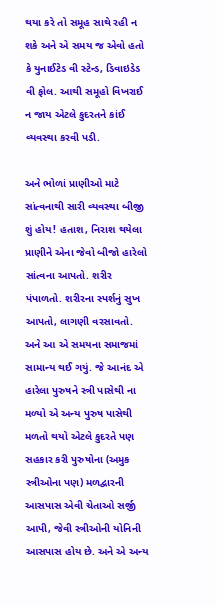થયા કરે તો સમૂહ સાથે રહી ન શકે અને એ સમય જ એવો હતો કે યુનાઈટેડ વી સ્ટેન્ડ, ડિવાઇડેડ વી ફોલ. આથી સમૂહો વિખરાઈ ન જાય એટલે કુદરતને કાંઈ વ્યવસ્થા કરવી પડી.

અને ભોળાં પ્રાણીઓ માટે સાંત્વનાથી સારી વ્યવસ્થા બીજી શું હોય! હતાશ, નિરાશ થયેલા પ્રાણીને એના જેવો બીજો હારેલો સાંત્વના આપતો. શરીર પંપાળતો. શરીરના સ્પર્શનું સુખ આપતો, લાગણી વરસાવતો. અને આ એ સમયના સમાજમાં સામાન્ય થઈ ગયું. જે આનંદ એ હારેલા પુરુષને સ્ત્રી પાસેથી ના મળ્યો એ અન્ય પુરુષ પાસેથી મળતો થયો એટલે કુદરતે પણ સહકાર કરી પુરુષોના (અમુક સ્ત્રીઓના પણ) મળદ્વારની આસપાસ એવી ચેતાઓ સર્જી આપી, જેવી સ્ત્રીઓની યોનિની આસપાસ હોય છે. અને એ અન્ય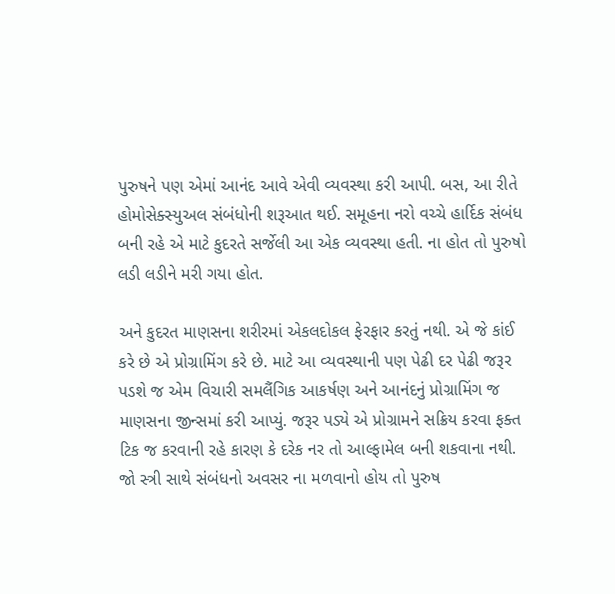પુરુષને પણ એમાં આનંદ આવે એવી વ્યવસ્થા કરી આપી. બસ, આ રીતે હોમોસેક્સ્યુઅલ સંબંધોની શરૂઆત થઈ. સમૂહના નરો વચ્ચે હાર્દિક સંબંધ બની રહે એ માટે કુદરતે સર્જેલી આ એક વ્યવસ્થા હતી. ના હોત તો પુરુષો લડી લડીને મરી ગયા હોત.

અને કુદરત માણસના શરીરમાં એકલદોકલ ફેરફાર કરતું નથી. એ જે કાંઈ કરે છે એ પ્રોગ્રામિંગ કરે છે. માટે આ વ્યવસ્થાની પણ પેઢી દર પેઢી જરૂર પડશે જ એમ વિચારી સમલૈંગિક આકર્ષણ અને આનંદનું પ્રોગ્રામિંગ જ માણસના જીન્સમાં કરી આપ્યું. જરૂર પડ્યે એ પ્રોગ્રામને સક્રિય કરવા ફક્ત ટિક જ કરવાની રહે કારણ કે દરેક નર તો આલ્ફામેલ બની શકવાના નથી. જો સ્ત્રી સાથે સંબંધનો અવસર ના મળવાનો હોય તો પુરુષ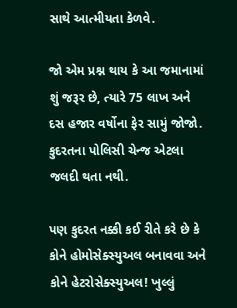સાથે આત્મીયતા કેળવે.

જો એમ પ્રશ્ન થાય કે આ જમાનામાં શું જરૂર છે, ત્યારે 75 લાખ અને દસ હજાર વર્ષોના ફેર સામું જોજો. કુદરતના પોલિસી ચેન્જ એટલા જલદી થતા નથી.

પણ કુદરત નક્કી કઈ રીતે કરે છે કે કોને હોમોસેક્સ્યુઅલ બનાવવા અને કોને હેટરોસેક્સ્યુઅલ! ખુલ્લું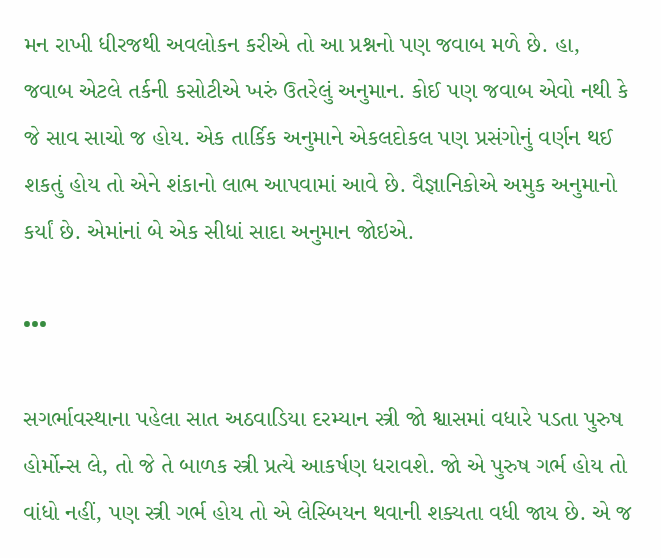મન રાખી ધીરજથી અવલોકન કરીએ તો આ પ્રશ્નનો પણ જવાબ મળે છે. હા, જવાબ એટલે તર્કની કસોટીએ ખરું ઉતરેલું અનુમાન. કોઈ પણ જવાબ એવો નથી કે જે સાવ સાચો જ હોય. એક તાર્કિક અનુમાને એકલદોકલ પણ પ્રસંગોનું વર્ણન થઈ શકતું હોય તો એને શંકાનો લાભ આપવામાં આવે છે. વૈજ્ઞાનિકોએ અમુક અનુમાનો કર્યાં છે. એમાંનાં બે એક સીધાં સાદા અનુમાન જોઇએ.

•••

સગર્ભાવસ્થાના પહેલા સાત અઠવાડિયા દરમ્યાન સ્ત્રી જો શ્વાસમાં વધારે પડતા પુરુષ હોર્મોન્સ લે, તો જે તે બાળક સ્ત્રી પ્રત્યે આકર્ષણ ધરાવશે. જો એ પુરુષ ગર્ભ હોય તો વાંધો નહીં, પણ સ્ત્રી ગર્ભ હોય તો એ લેસ્બિયન થવાની શક્યતા વધી જાય છે. એ જ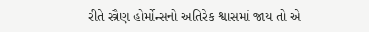રીતે સ્ત્રૈણ હોર્મોન્સનો અતિરેક શ્વાસમાં જાય તો એ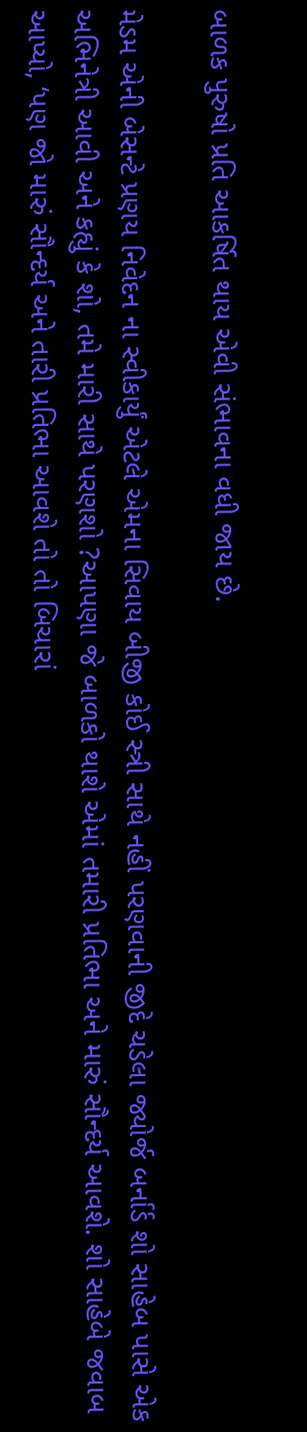બાળક પુરુષો પ્રતિ આકર્ષિત થાય એવી સંભાવના વધી જાય છે.

મેડમ એની બેસન્ટે પ્રણય નિવેદન ના સ્વીકાર્યું એટલે એમના સિવાય બીજી કોઈ સ્ત્રી સાથે નહીં પરણવાની જીદે ચડેલા જ્યોર્જ બર્નાર્ડ શો સાહેબ પાસે એક અભિનેત્રી આવી અને કહ્યું કે શો, તમે મારી સાથે પરણશો ?આપણા જે બાળકો થાશે એમાં તમારી પ્રતિભા અને મારું સૌન્દર્ય આવશે. શો સાહેબે જવાબ આપ્યો, ‘પણ જો મારું સૌન્દર્ય અને તારી પ્રતિભા આવશે તો તો બિચારાં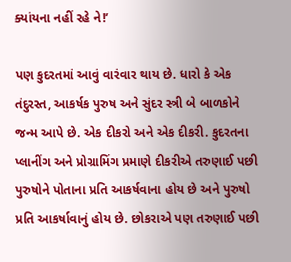ક્યાંયના નહીં રહે ને!’

પણ કુદરતમાં આવું વારંવાર થાય છે. ધારો કે એક તંદુરસ્ત, આકર્ષક પુરુષ અને સુંદર સ્ત્રી બે બાળકોને જન્મ આપે છે. એક દીકરો અને એક દીકરી. કુદરતના પ્લાનીંગ અને પ્રોગ્રામિંગ પ્રમાણે દીકરીએ તરુણાઈ પછી પુરુષોને પોતાના પ્રતિ આકર્ષવાના હોય છે અને પુરુષો પ્રતિ આકર્ષાવાનું હોય છે. છોકરાએ પણ તરુણાઈ પછી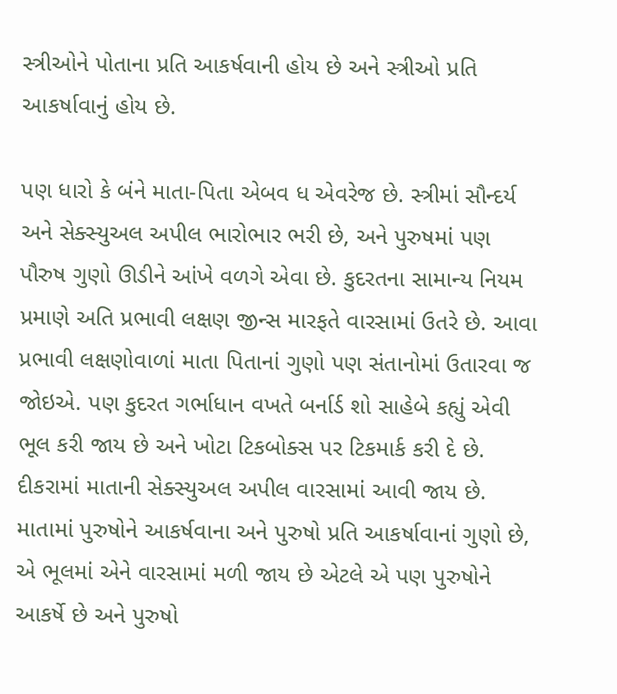સ્ત્રીઓને પોતાના પ્રતિ આકર્ષવાની હોય છે અને સ્ત્રીઓ પ્રતિ આકર્ષાવાનું હોય છે.

પણ ધારો કે બંને માતા-પિતા એબવ ધ એવરેજ છે. સ્ત્રીમાં સૌન્દર્ય અને સેક્સ્યુઅલ અપીલ ભારોભાર ભરી છે, અને પુરુષમાં પણ પૌરુષ ગુણો ઊડીને આંખે વળગે એવા છે. કુદરતના સામાન્ય નિયમ પ્રમાણે અતિ પ્રભાવી લક્ષણ જીન્સ મારફતે વારસામાં ઉતરે છે. આવા પ્રભાવી લક્ષણોવાળાં માતા પિતાનાં ગુણો પણ સંતાનોમાં ઉતારવા જ જોઇએ. પણ કુદરત ગર્ભાધાન વખતે બર્નાર્ડ શો સાહેબે કહ્યું એવી ભૂલ કરી જાય છે અને ખોટા ટિકબોક્સ પર ટિકમાર્ક કરી દે છે. દીકરામાં માતાની સેક્સ્યુઅલ અપીલ વારસામાં આવી જાય છે. માતામાં પુરુષોને આકર્ષવાના અને પુરુષો પ્રતિ આકર્ષાવાનાં ગુણો છે, એ ભૂલમાં એને વારસામાં મળી જાય છે એટલે એ પણ પુરુષોને આકર્ષે છે અને પુરુષો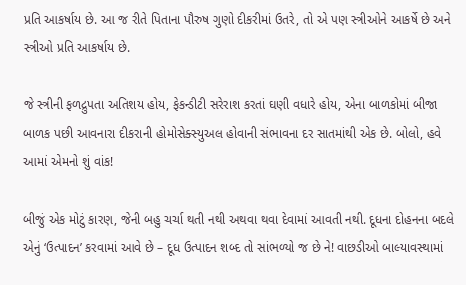પ્રતિ આકર્ષાય છે. આ જ રીતે પિતાના પૌરુષ ગુણો દીકરીમાં ઉતરે, તો એ પણ સ્ત્રીઓને આકર્ષે છે અને સ્ત્રીઓ પ્રતિ આકર્ષાય છે.

જે સ્ત્રીની ફળદ્રુપતા અતિશય હોય, ફેકન્ડીટી સરેરાશ કરતાં ઘણી વધારે હોય, એના બાળકોમાં બીજા બાળક પછી આવનારા દીકરાની હોમોસેક્સ્યુઅલ હોવાની સંભાવના દર સાતમાંથી એક છે. બોલો, હવે આમાં એમનો શું વાંક!

બીજું એક મોટું કારણ, જેની બહુ ચર્ચા થતી નથી અથવા થવા દેવામાં આવતી નથી. દૂધના દોહનના બદલે એનું ‘ઉત્પાદન’ કરવામાં આવે છે – દૂધ ઉત્પાદન શબ્દ તો સાંભળ્યો જ છે ને! વાછડીઓ બાલ્યાવસ્થામાં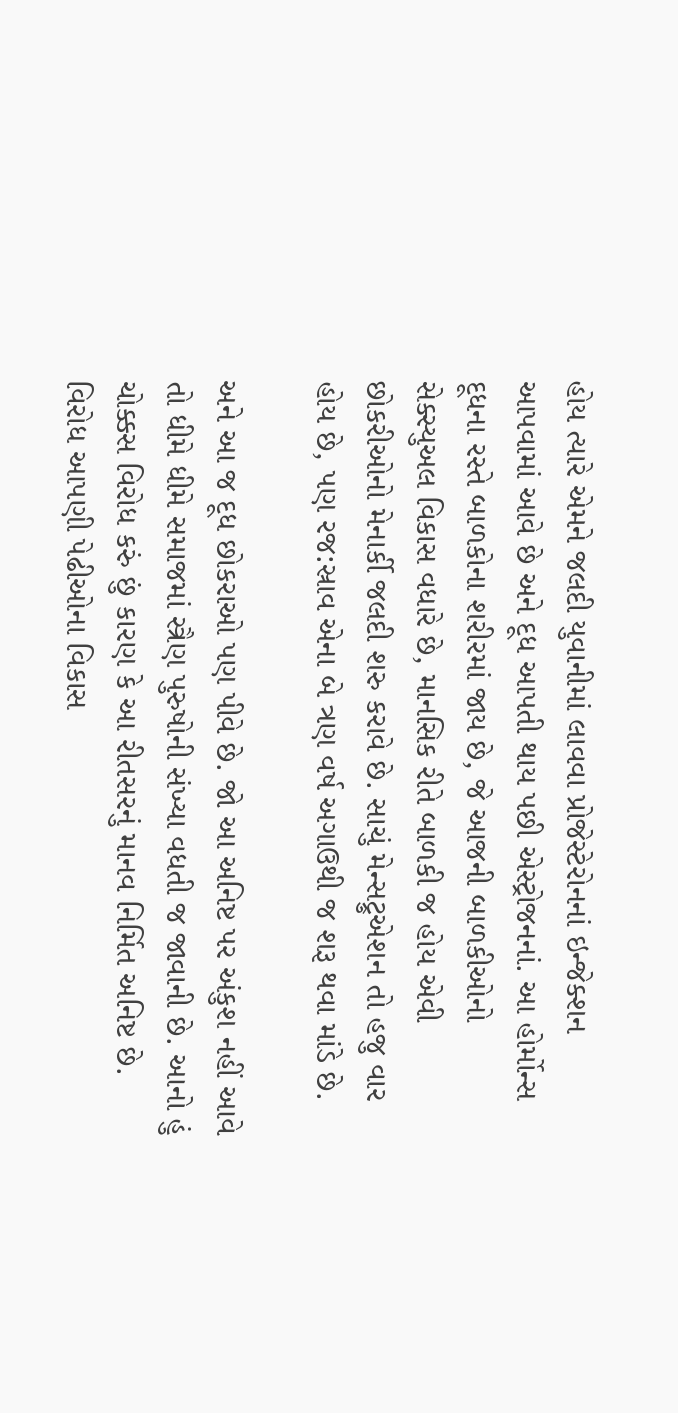હોય ત્યારે એમને જલદી યુવાનીમાં લાવવા પ્રોજેસ્ટેરોનનાં ઇન્જેક્શન આપવામાં આવે છે અને દૂધ આપતી થાય પછી એસ્ટ્રોજનનાં. આ હોર્મોન્સ દૂધના રસ્તે બાળકોના શરીરમાં જાય છે, જે આજની બાળકીઓનો સેક્સ્યુઅલ વિકાસ વધારે છે, માનસિક રીતે બાળકી જ હોય એવી છોકરીઓનો મેનાર્કી જલદી શરુ કરાવે છે. સાચું મેન્સટ્રુએશન તો હજુ વાર હોય છે, પણ રજ:સ્રાવ એના બે ત્રણ વર્ષ અગાઉથી જ શરૂ થવા માંડે છે.

અને આ જ દૂધ છોકરાઓ પણ પીવે છે. જો આ અનિષ્ટ પર અંકુશ નહીં આવે તો ધીમે ધીમે સમાજમાં સ્ત્રૈણ પુરુષોની સંખ્યા વધતી જ જાવાની છે. આનો હું ચોક્કસ વિરોધ કરું છું કારણ કે આ રીતસરનું માનવ નિર્મિત અનિષ્ટ છે. વિરોધ આપણી પેઢીઓના વિકાસ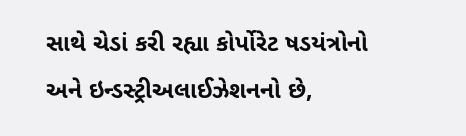સાથે ચેડાં કરી રહ્યા કોર્પોરેટ ષડયંત્રોનો અને ઇન્ડસ્ટ્રીઅલાઈઝેશનનો છે,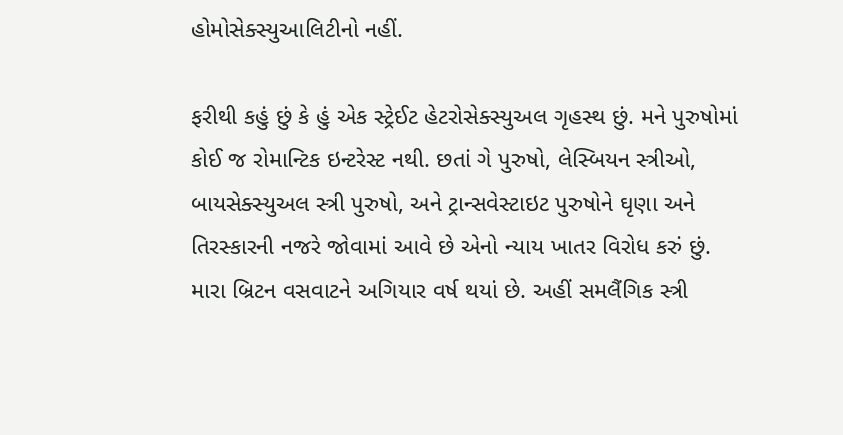હોમોસેક્સ્યુઆલિટીનો નહીં.

ફરીથી કહું છું કે હું એક સ્ટ્રેઈટ હેટરોસેક્સ્યુઅલ ગૃહસ્થ છું. મને પુરુષોમાં કોઈ જ રોમાન્ટિક ઇન્ટરેસ્ટ નથી. છતાં ગે પુરુષો, લેસ્બિયન સ્ત્રીઓ, બાયસેક્સ્યુઅલ સ્ત્રી પુરુષો, અને ટ્રાન્સવેસ્ટાઇટ પુરુષોને ઘૃણા અને તિરસ્કારની નજરે જોવામાં આવે છે એનો ન્યાય ખાતર વિરોધ કરું છું. મારા બ્રિટન વસવાટને અગિયાર વર્ષ થયાં છે. અહીં સમલૈંગિક સ્ત્રી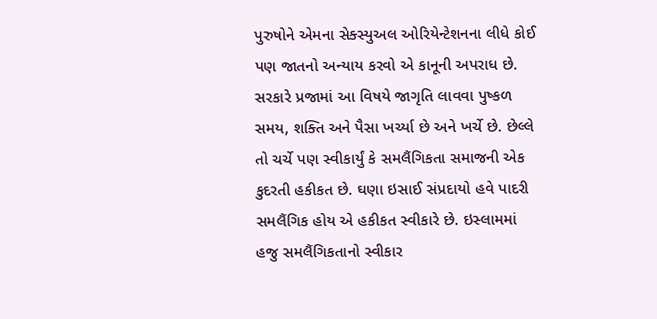પુરુષોને એમના સેક્સ્યુઅલ ઓરિયેન્ટેશનના લીધે કોઈ પણ જાતનો અન્યાય કરવો એ કાનૂની અપરાધ છે. સરકારે પ્રજામાં આ વિષયે જાગૃતિ લાવવા પુષ્કળ સમય, શક્તિ અને પૈસા ખર્ચ્યા છે અને ખર્ચે છે. છેલ્લે તો ચર્ચે પણ સ્વીકાર્યું કે સમલૈંગિકતા સમાજની એક કુદરતી હકીકત છે. ઘણા ઇસાઈ સંપ્રદાયો હવે પાદરી સમલૈંગિક હોય એ હકીકત સ્વીકારે છે. ઇસ્લામમાં હજુ સમલૈંગિકતાનો સ્વીકાર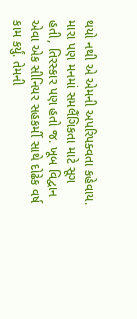થયો નથી એ એમની અપરિપક્વતા કહેવાય. મારા પણ મનમાં સમલૈંગિકતા માટે સૂગ હતી, તિરસ્કાર પણ હતો જ. ખૂબ વિદ્વાન એવા એક સીનિયર સહકર્મી સાથે દોઢેક વર્ષ કામ કર્યું. તેમની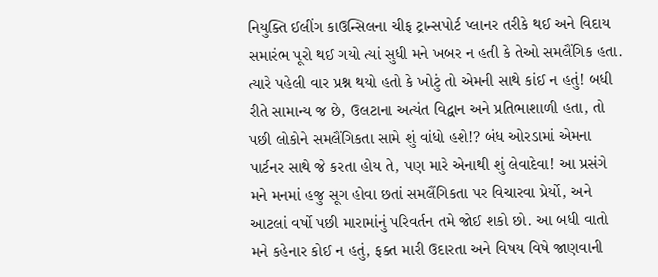નિયુક્તિ ઈલીંગ કાઉન્સિલના ચીફ ટ્રાન્સપોર્ટ પ્લાનર તરીકે થઈ અને વિદાય સમારંભ પૂરો થઈ ગયો ત્યાં સુધી મને ખબર ન હતી કે તેઓ સમલૈંગિક હતા. ત્યારે પહેલી વાર પ્રશ્ન થયો હતો કે ખોટું તો એમની સાથે કાંઈ ન હતું! બધી રીતે સામાન્ય જ છે, ઉલટાના અત્યંત વિદ્વાન અને પ્રતિભાશાળી હતા, તો પછી લોકોને સમલૈંગિકતા સામે શું વાંધો હશે!? બંધ ઓરડામાં એમના પાર્ટનર સાથે જે કરતા હોય તે, પણ મારે એનાથી શું લેવાદેવા! આ પ્રસંગે મને મનમાં હજુ સૂગ હોવા છતાં સમલૈંગિકતા પર વિચારવા પ્રેર્યો, અને આટલાં વર્ષો પછી મારામાંનું પરિવર્તન તમે જોઈ શકો છો. આ બધી વાતો મને કહેનાર કોઈ ન હતું, ફક્ત મારી ઉદારતા અને વિષય વિષે જાણવાની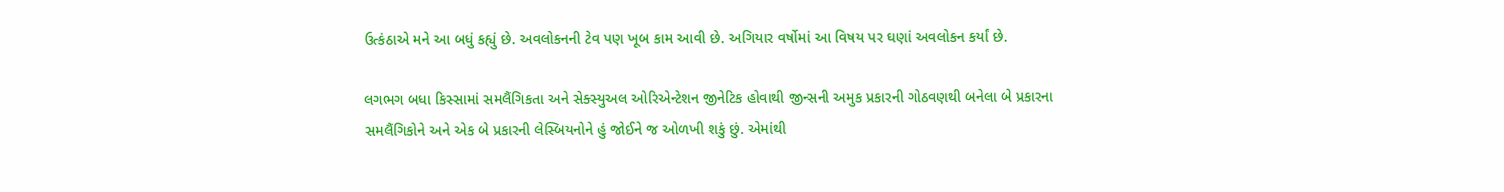ઉત્કંઠાએ મને આ બધું કહ્યું છે. અવલોકનની ટેવ પણ ખૂબ કામ આવી છે. અગિયાર વર્ષોમાં આ વિષય પર ઘણાં અવલોકન કર્યાં છે.

લગભગ બધા કિસ્સામાં સમલૈંગિકતા અને સેક્સ્યુઅલ ઓરિએન્ટેશન જીનેટિક હોવાથી જીન્સની અમુક પ્રકારની ગોઠવણથી બનેલા બે પ્રકારના સમલૈંગિકોને અને એક બે પ્રકારની લેસ્બિયનોને હું જોઈને જ ઓળખી શકું છું. એમાંથી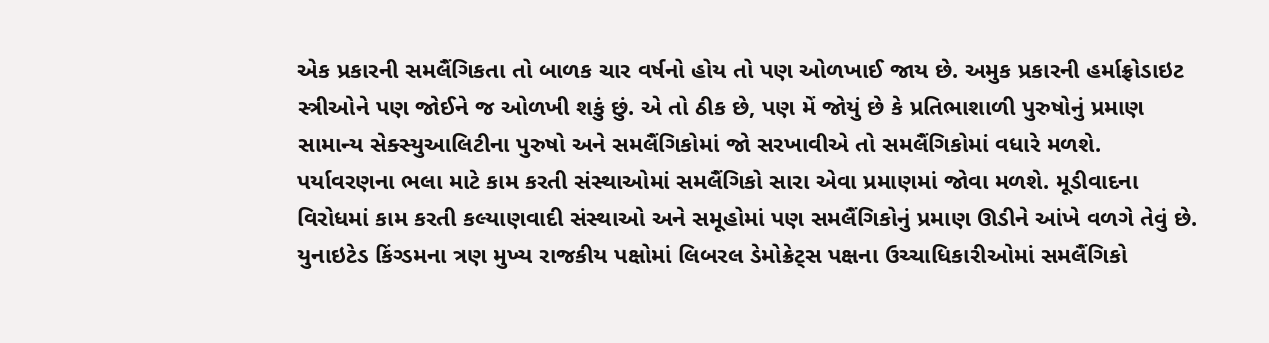એક પ્રકારની સમલૈંગિકતા તો બાળક ચાર વર્ષનો હોય તો પણ ઓળખાઈ જાય છે. અમુક પ્રકારની હર્માફ્રોડાઇટ સ્ત્રીઓને પણ જોઈને જ ઓળખી શકું છું. એ તો ઠીક છે, પણ મેં જોયું છે કે પ્રતિભાશાળી પુરુષોનું પ્રમાણ સામાન્ય સેક્સ્યુઆલિટીના પુરુષો અને સમલૈંગિકોમાં જો સરખાવીએ તો સમલૈંગિકોમાં વધારે મળશે. પર્યાવરણના ભલા માટે કામ કરતી સંસ્થાઓમાં સમલૈંગિકો સારા એવા પ્રમાણમાં જોવા મળશે. મૂડીવાદના વિરોધમાં કામ કરતી કલ્યાણવાદી સંસ્થાઓ અને સમૂહોમાં પણ સમલૈંગિકોનું પ્રમાણ ઊડીને આંખે વળગે તેવું છે. યુનાઇટેડ કિંગ્ડમના ત્રણ મુખ્ય રાજકીય પક્ષોમાં લિબરલ ડેમોક્રેટ્સ પક્ષના ઉચ્ચાધિકારીઓમાં સમલૈંગિકો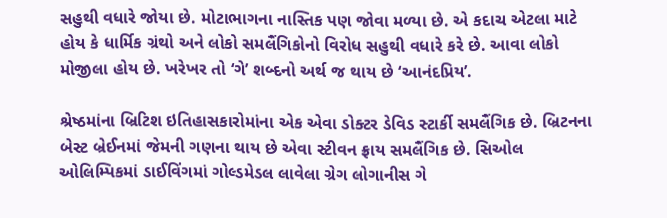સહુથી વધારે જોયા છે. મોટાભાગના નાસ્તિક પણ જોવા મળ્યા છે. એ કદાચ એટલા માટે હોય કે ધાર્મિક ગ્રંથો અને લોકો સમલૈંગિકોનો વિરોધ સહુથી વધારે કરે છે. આવા લોકો મોજીલા હોય છે. ખરેખર તો ‘ગે’ શબ્દનો અર્થ જ થાય છે ‘આનંદપ્રિય’.

શ્રેષ્ઠમાંના બ્રિટિશ ઇતિહાસકારોમાંના એક એવા ડોક્ટર ડેવિડ સ્ટાર્કી સમલૈંગિક છે. બ્રિટનના બેસ્ટ બ્રેઈનમાં જેમની ગણના થાય છે એવા સ્ટીવન ફ્રાય સમલૈંગિક છે. સિઓલ ઓલિમ્પિકમાં ડાઈવિંગમાં ગોલ્ડમેડલ લાવેલા ગ્રેગ લોગાનીસ ગે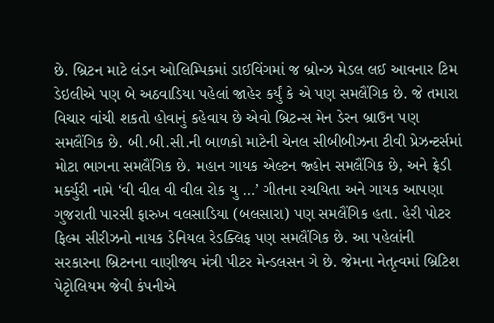છે. બ્રિટન માટે લંડન ઓલિમ્પિકમાં ડાઈવિંગમાં જ બ્રોન્ઝ મેડલ લઈ આવનાર ટિમ ડેઇલીએ પણ બે અઠવાડિયા પહેલાં જાહેર કર્યું કે એ પણ સમલૈંગિક છે. જે તમારા વિચાર વાંચી શકતો હોવાનું કહેવાય છે એવો બ્રિટન્સ મેન ડેરન બ્રાઉન પણ સમલૈંગિક છે. બી.બી.સી.ની બાળકો માટેની ચેનલ સીબીબીઝના ટીવી પ્રેઝન્ટર્સમાં મોટા ભાગના સમલૈંગિક છે. મહાન ગાયક એલ્ટન જ્હોન સમલૈંગિક છે, અને ફ્રેડી મર્ક્યુરી નામે ‘વી વીલ વી વીલ રોક યુ …’ ગીતના રચયિતા અને ગાયક આપણા ગુજરાતી પારસી ફારુખ વલસાડિયા (બલસારા) પણ સમલૈંગિક હતા. હેરી પોટર ફિલ્મ સીરીઝનો નાયક ડેનિયલ રેડક્લિફ પણ સમલૈંગિક છે. આ પહેલાંની સરકારના બ્રિટનના વાણીજ્ય મંત્રી પીટર મેન્ડલસન ગે છે. જેમના નેતૃત્વમાં બ્રિટિશ પેટૃોલિયમ જેવી કંપનીએ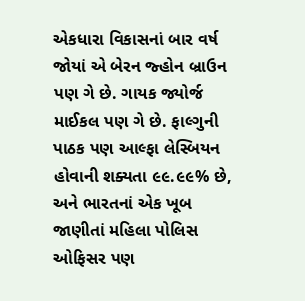એકધારા વિકાસનાં બાર વર્ષ જોયાં એ બેરન જ્હોન બ્રાઉન પણ ગે છે. ગાયક જ્યોર્જ માઈકલ પણ ગે છે. ફાલ્ગુની પાઠક પણ આલ્ફા લેસ્બિયન હોવાની શક્યતા ૯૯.૯૯% છે, અને ભારતનાં એક ખૂબ જાણીતાં મહિલા પોલિસ ઓફિસર પણ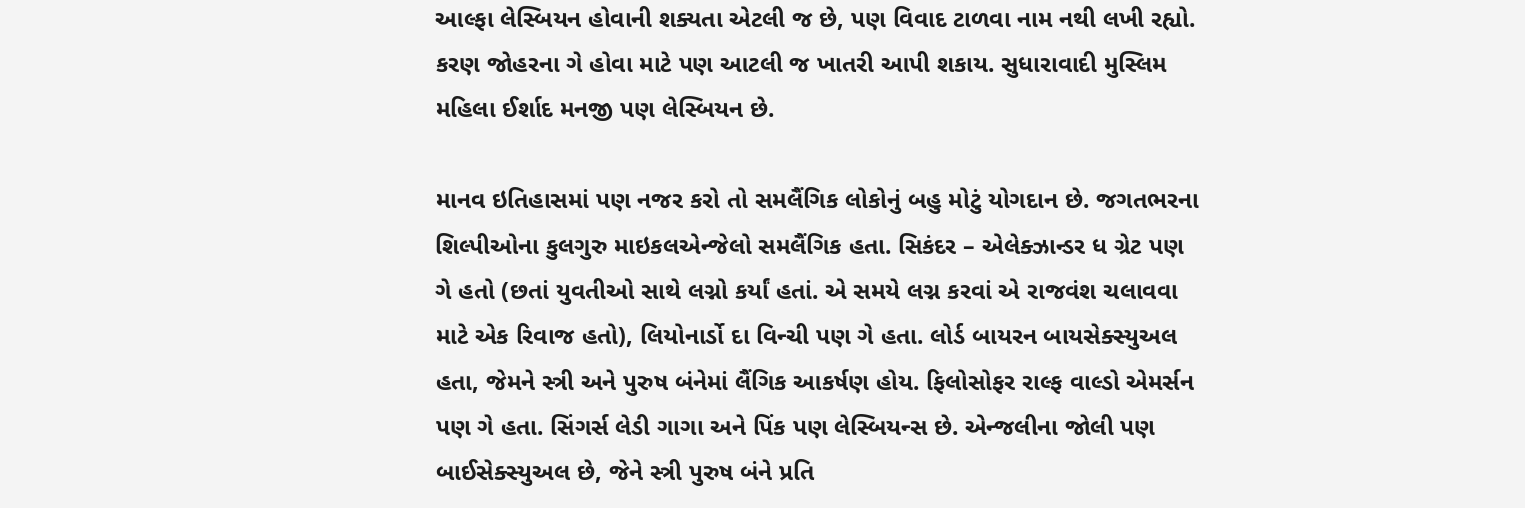આલ્ફા લેસ્બિયન હોવાની શક્યતા એટલી જ છે, પણ વિવાદ ટાળવા નામ નથી લખી રહ્યો. કરણ જોહરના ગે હોવા માટે પણ આટલી જ ખાતરી આપી શકાય. સુધારાવાદી મુસ્લિમ મહિલા ઈર્શાદ મનજી પણ લેસ્બિયન છે.

માનવ ઇતિહાસમાં પણ નજર કરો તો સમલૈંગિક લોકોનું બહુ મોટું યોગદાન છે. જગતભરના શિલ્પીઓના કુલગુરુ માઇકલએન્જેલો સમલૈંગિક હતા. સિકંદર – એલેક્ઝાન્ડર ધ ગ્રેટ પણ ગે હતો (છતાં યુવતીઓ સાથે લગ્નો કર્યાં હતાં. એ સમયે લગ્ન કરવાં એ રાજવંશ ચલાવવા માટે એક રિવાજ હતો), લિયોનાર્ડો દા વિન્ચી પણ ગે હતા. લોર્ડ બાયરન બાયસેક્સ્યુઅલ હતા, જેમને સ્ત્રી અને પુરુષ બંનેમાં લૈંગિક આકર્ષણ હોય. ફિલોસોફર રાલ્ફ વાલ્ડો એમર્સન પણ ગે હતા. સિંગર્સ લેડી ગાગા અને પિંક પણ લેસ્બિયન્સ છે. એન્જલીના જોલી પણ બાઈસેક્સ્યુઅલ છે, જેને સ્ત્રી પુરુષ બંને પ્રતિ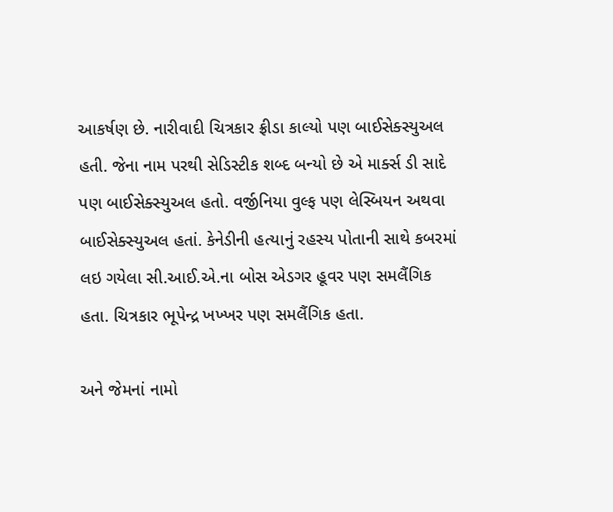આકર્ષણ છે. નારીવાદી ચિત્રકાર ફ્રીડા કાલ્યો પણ બાઈસેક્સ્યુઅલ હતી. જેના નામ પરથી સેડિસ્ટીક શબ્દ બન્યો છે એ માર્ક્સ ડી સાદે પણ બાઈસેક્સ્યુઅલ હતો. વર્જીનિયા વુલ્ફ પણ લેસ્બિયન અથવા બાઈસેક્સ્યુઅલ હતાં. કેનેડીની હત્યાનું રહસ્ય પોતાની સાથે કબરમાં લઇ ગયેલા સી.આઈ.એ.ના બોસ એડગર હૂવર પણ સમલૈંગિક હતા. ચિત્રકાર ભૂપેન્દ્ર ખખ્ખર પણ સમલૈંગિક હતા.

અને જેમનાં નામો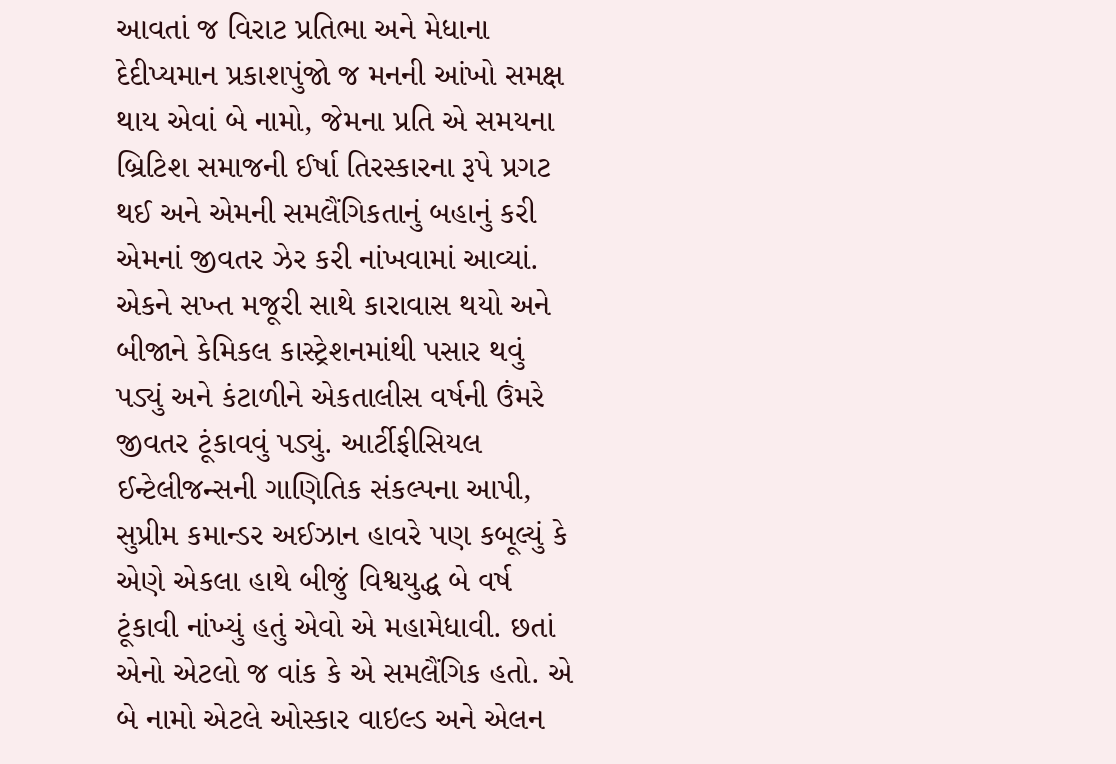આવતાં જ વિરાટ પ્રતિભા અને મેધાના દેદીપ્યમાન પ્રકાશપુંજો જ મનની આંખો સમક્ષ થાય એવાં બે નામો, જેમના પ્રતિ એ સમયના બ્રિટિશ સમાજની ઈર્ષા તિરસ્કારના રૂપે પ્રગટ થઈ અને એમની સમલૈંગિકતાનું બહાનું કરી એમનાં જીવતર ઝેર કરી નાંખવામાં આવ્યાં. એકને સખ્ત મજૂરી સાથે કારાવાસ થયો અને બીજાને કેમિકલ કાસ્ટ્રેશનમાંથી પસાર થવું પડ્યું અને કંટાળીને એકતાલીસ વર્ષની ઉંમરે જીવતર ટૂંકાવવું પડ્યું. આર્ટીફીસિયલ ઈન્ટેલીજન્સની ગાણિતિક સંકલ્પના આપી, સુપ્રીમ કમાન્ડર અઈઝાન હાવરે પણ કબૂલ્યું કે એણે એકલા હાથે બીજું વિશ્વયુદ્ધ બે વર્ષ ટૂંકાવી નાંખ્યું હતું એવો એ મહામેધાવી. છતાં એનો એટલો જ વાંક કે એ સમલૈંગિક હતો. એ બે નામો એટલે ઓસ્કાર વાઇલ્ડ અને એલન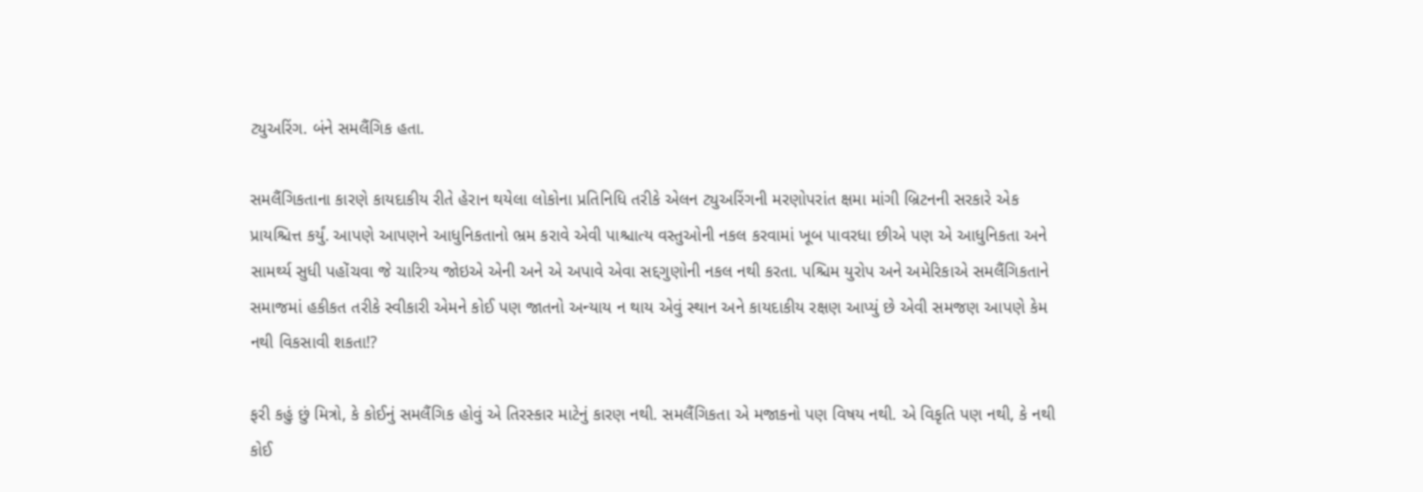ટ્યુઅરિંગ. બંને સમલૈંગિક હતા.

સમલૈંગિકતાના કારણે કાયદાકીય રીતે હેરાન થયેલા લોકોના પ્રતિનિધિ તરીકે એલન ટ્યુઅરિંગની મરણોપરાંત ક્ષમા માંગી બ્રિટનની સરકારે એક પ્રાયશ્ચિત્ત કર્યું. આપણે આપણને આધુનિકતાનો ભ્રમ કરાવે એવી પાશ્ચાત્ય વસ્તુઓની નકલ કરવામાં ખૂબ પાવરધા છીએ પણ એ આધુનિકતા અને સામર્થ્ય સુધી પહોંચવા જે ચારિત્ર્ય જોઇએ એની અને એ અપાવે એવા સદ્દગુણોની નકલ નથી કરતા. પશ્ચિમ યુરોપ અને અમેરિકાએ સમલૈંગિકતાને સમાજમાં હકીકત તરીકે સ્વીકારી એમને કોઈ પણ જાતનો અન્યાય ન થાય એવું સ્થાન અને કાયદાકીય રક્ષણ આપ્યું છે એવી સમજણ આપણે કેમ નથી વિકસાવી શકતા!?

ફરી કહું છું મિત્રો, કે કોઈનું સમલૈંગિક હોવું એ તિરસ્કાર માટેનું કારણ નથી. સમલૈંગિકતા એ મજાકનો પણ વિષય નથી. એ વિકૃતિ પણ નથી, કે નથી કોઈ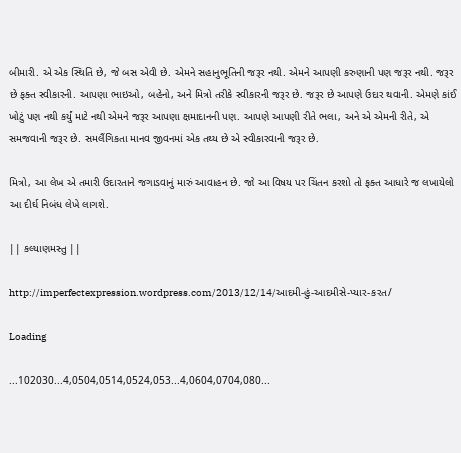બીમારી. એ એક સ્થિતિ છે, જે બસ એવી છે. એમને સહાનુભૂતિની જરૂર નથી. એમને આપણી કરુણાની પણ જરૂર નથી. જરૂર છે ફક્ત સ્વીકારની. આપણા ભાઇઓ, બહેનો, અને મિત્રો તરીકે સ્વીકારની જરૂર છે. જરૂર છે આપણે ઉદાર થવાની. એમણે કાંઈ ખોટું પણ નથી કર્યું માટે નથી એમને જરૂર આપણા ક્ષમાદાનની પણ. આપણે આપણી રીતે ભલા, અને એ એમની રીતે, એ સમજવાની જરૂર છે. સમલૈંગિકતા માનવ જીવનમાં એક તથ્ય છે એ સ્વીકારવાની જરૂર છે.

મિત્રો, આ લેખ એ તમારી ઉદારતાને જગાડવાનું મારું આવાહન છે. જો આ વિષય પર ચિંતન કરશો તો ફક્ત આધારે જ લખાયેલો આ દીર્ઘ નિબંધ લેખે લાગશે.

|| કલ્યાણમસ્તુ ||

http://imperfectexpression.wordpress.com/2013/12/14/આદમી-હું-આદમીસે-પ્યાર-કરત/

Loading

...102030...4,0504,0514,0524,053...4,0604,0704,080...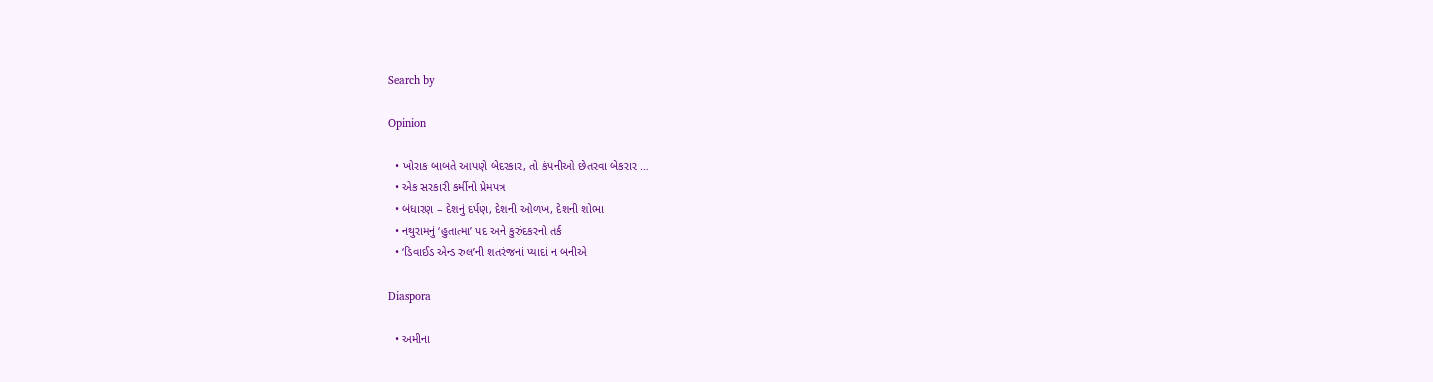Search by

Opinion

  • ખોરાક બાબતે આપણે બેદરકાર, તો કંપનીઓ છેતરવા બેકરાર …
  • એક સરકારી કર્મીનો પ્રેમપત્ર
  • બંધારણ – દેશનું દર્પણ, દેશની ઓળખ, દેશની શોભા
  • નથુરામનું ‘હુતાત્મા’ પદ અને કુરુંદકરનો તર્ક
  • ‘ડિવાઈડ એન્ડ રુલ’ની શતરંજનાં પ્યાદાં ન બનીએ

Diaspora

  • અમીના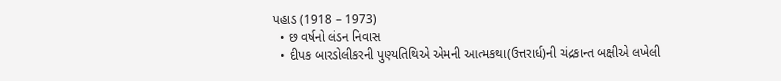પહાડ (1918 – 1973)
  • છ વર્ષનો લંડન નિવાસ
  • દીપક બારડોલીકરની પુણ્યતિથિએ એમની આત્મકથા(ઉત્તરાર્ધ)ની ચંદ્રકાન્ત બક્ષીએ લખેલી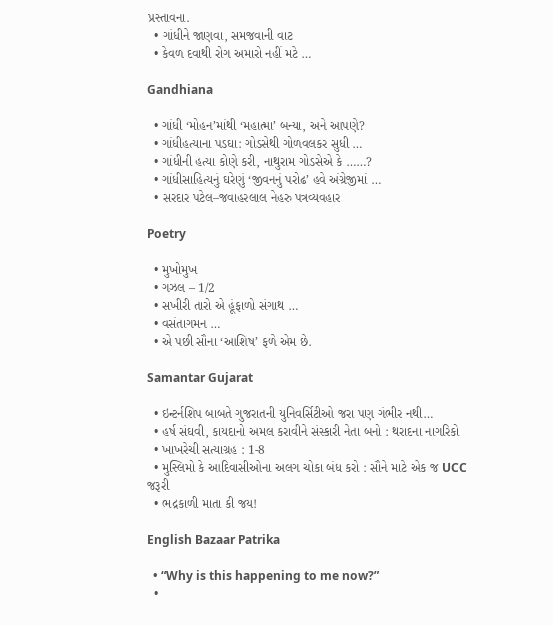પ્રસ્તાવના.
  • ગાંધીને જાણવા, સમજવાની વાટ
  • કેવળ દવાથી રોગ અમારો નહીં મટે …

Gandhiana

  • ગાંધી ‘મોહન’માંથી ‘મહાત્મા’ બન્યા, અને આપણે?
  • ગાંધીહત્યાના પડઘા: ગોડસેથી ગોળવલકર સુધી …
  • ગાંધીની હત્યા કોણે કરી, નાથુરામ ગોડસેએ કે ……?
  • ગાંધીસાહિત્યનું ઘરેણું ‘જીવનનું પરોઢ’ હવે અંગ્રેજીમાં …
  • સરદાર પટેલ–જવાહરલાલ નેહરુ પત્રવ્યવહાર

Poetry

  • મુખોમુખ
  • ગઝલ – 1/2
  • સખીરી તારો એ હૂંફાળો સંગાથ …
  • વસંતાગમન …
  • એ પછી સૌના ‘આશિષ’ ફળે એમ છે.

Samantar Gujarat

  • ઇન્ટર્નશિપ બાબતે ગુજરાતની યુનિવર્સિટીઓ જરા પણ ગંભીર નથી…
  • હર્ષ સંઘવી, કાયદાનો અમલ કરાવીને સંસ્કારી નેતા બનો : થરાદના નાગરિકો
  • ખાખરેચી સત્યાગ્રહ : 1-8
  • મુસ્લિમો કે આદિવાસીઓના અલગ ચોકા બંધ કરો : સૌને માટે એક જ UCC જરૂરી
  • ભદ્રકાળી માતા કી જય!

English Bazaar Patrika

  • “Why is this happening to me now?”
  •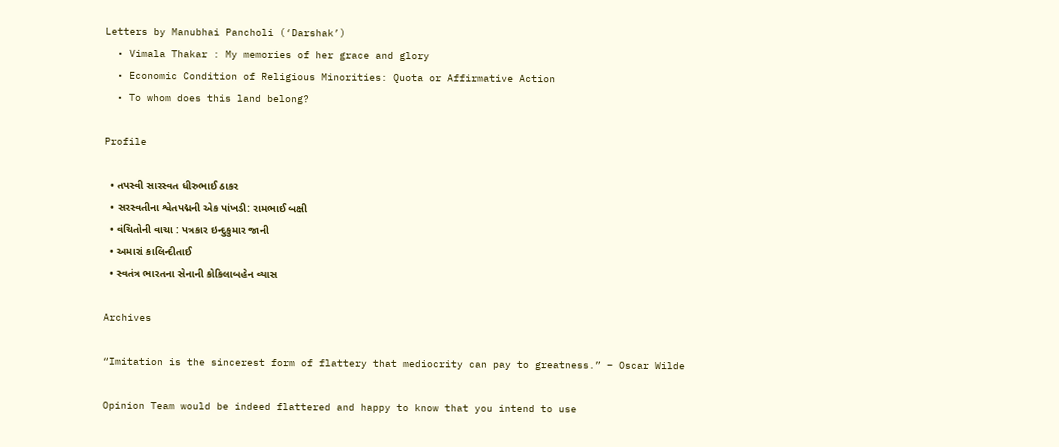Letters by Manubhai Pancholi (‘Darshak’)
  • Vimala Thakar : My memories of her grace and glory
  • Economic Condition of Religious Minorities: Quota or Affirmative Action
  • To whom does this land belong?

Profile

  • તપસ્વી સારસ્વત ધીરુભાઈ ઠાકર
  • સરસ્વતીના શ્વેતપદ્મની એક પાંખડી: રામભાઈ બક્ષી
  • વંચિતોની વાચા : પત્રકાર ઇન્દુકુમાર જાની
  • અમારાં કાલિન્દીતાઈ
  • સ્વતંત્ર ભારતના સેનાની કોકિલાબહેન વ્યાસ

Archives

“Imitation is the sincerest form of flattery that mediocrity can pay to greatness.” – Oscar Wilde

Opinion Team would be indeed flattered and happy to know that you intend to use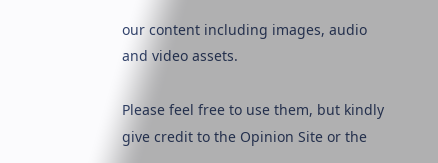our content including images, audio and video assets.

Please feel free to use them, but kindly give credit to the Opinion Site or the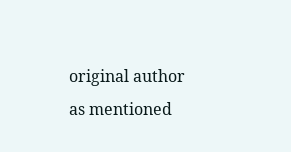original author as mentioned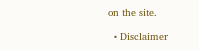on the site.

  • Disclaimer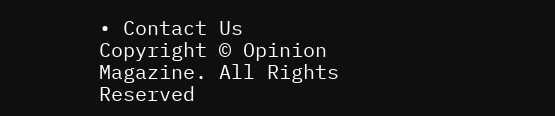• Contact Us
Copyright © Opinion Magazine. All Rights Reserved